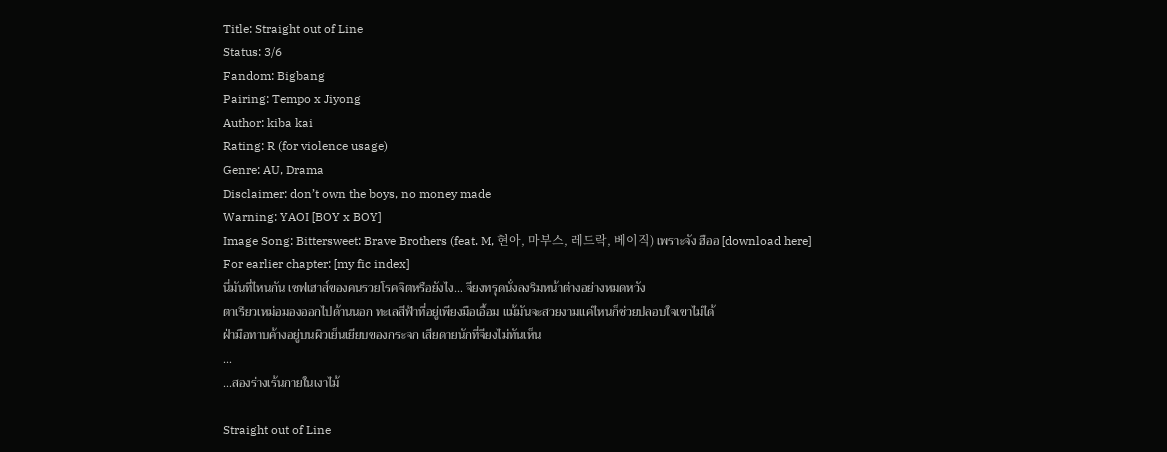Title: Straight out of Line
Status: 3/6
Fandom: Bigbang
Pairing: Tempo x Jiyong
Author: kiba kai
Rating: R (for violence usage)
Genre: AU, Drama
Disclaimer: don’t own the boys, no money made
Warning: YAOI [BOY x BOY]
Image Song: Bittersweet: Brave Brothers (feat. M, 현아, 마부스, 레드락, 베이직) เพราะจัง ฮืออ [download here]
For earlier chapter: [my fic index]
นี่มันที่ไหนกัน เซฟเฮาส์ของคนรวยโรคจิตหรือยังไง... จียงทรุดนั่งลงริมหน้าต่างอย่างหมดหวัง
ตาเรียวเหม่อมองออกไปด้านนอก ทะเลสีฟ้าที่อยู่เพียงมือเอื้อม แม้มันจะสวยงามแค่ไหนก็ช่วยปลอบใจเขาไม่ได้
ฝ่ามือทาบค้างอยู่บนผิวเย็นเยียบของกระจก เสียดายนักที่จียงไม่ทันเห็น
...
...สองร่างเร้นกายในเงาไม้

Straight out of Line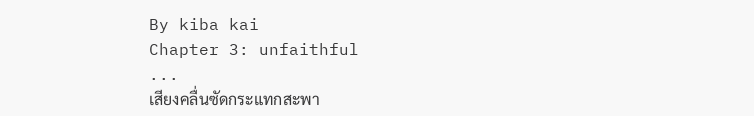By kiba kai
Chapter 3: unfaithful
...
เสียงคลื่นซัดกระแทกสะพา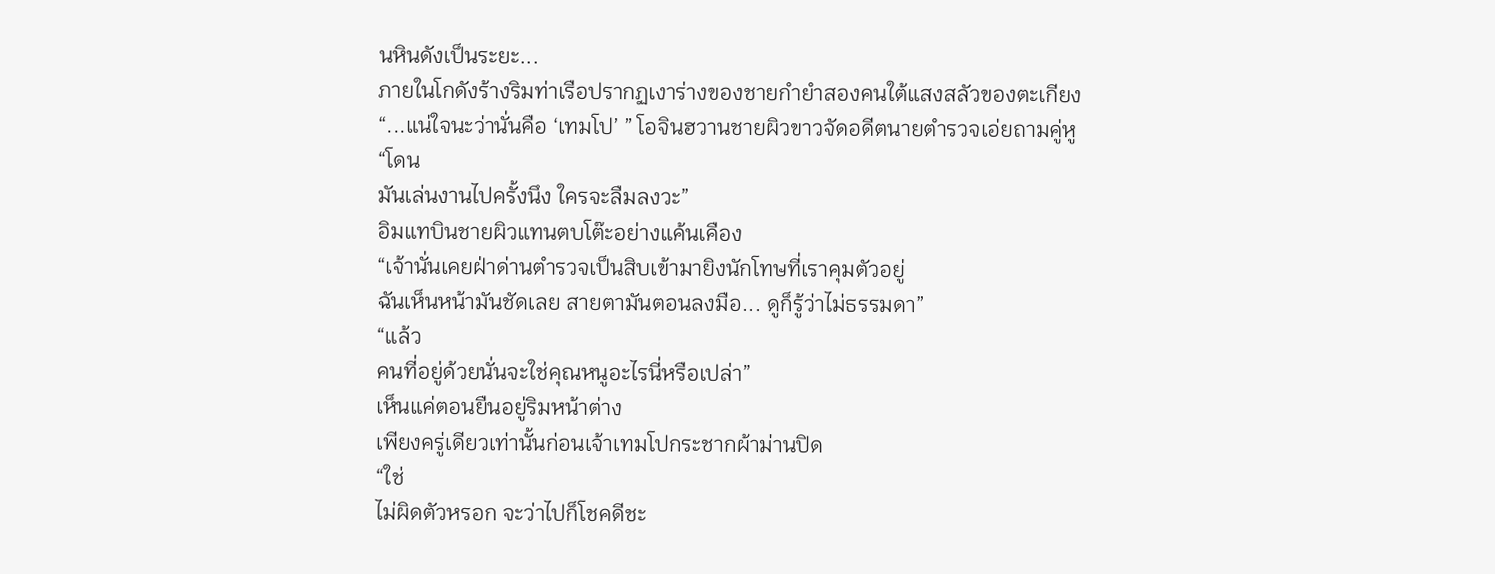นหินดังเป็นระยะ...
ภายในโกดังร้างริมท่าเรือปรากฏเงาร่างของชายกำยำสองคนใต้แสงสลัวของตะเกียง
“...แน่ใจนะว่านั่นคือ ‘เทมโป’ ” โอจินฮวานชายผิวขาวจัดอดีตนายตำรวจเอ่ยถามคู่หู
“โดน
มันเล่นงานไปครั้งนึง ใครจะลืมลงวะ”
อิมแทบินชายผิวแทนตบโต๊ะอย่างแค้นเคือง
“เจ้านั่นเคยฝ่าด่านตำรวจเป็นสิบเข้ามายิงนักโทษที่เราคุมตัวอยู่
ฉันเห็นหน้ามันชัดเลย สายตามันตอนลงมือ... ดูก็รู้ว่าไม่ธรรมดา”
“แล้ว
คนที่อยู่ด้วยนั่นจะใช่คุณหนูอะไรนี่หรือเปล่า”
เห็นแค่ตอนยืนอยู่ริมหน้าต่าง
เพียงครู่เดียวเท่านั้นก่อนเจ้าเทมโปกระชากผ้าม่านปิด
“ใช่
ไม่ผิดตัวหรอก จะว่าไปก็โชคดีชะ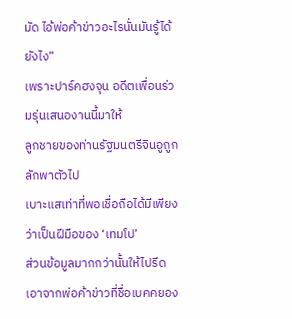มัด ไอ้พ่อค้าข่าวอะไรนั่นมันรู้ได้ยังไง”
เพราะปาร์คฮงจุน อดีตเพื่อนร่วมรุ่นเสนองานนี้มาให้
ลูกชายของท่านรัฐมนตรีจินอูถูกลักพาตัวไป
เบาะแสเท่าที่พอเชื่อถือได้มีเพียงว่าเป็นฝีมือของ ‘เทมโป’
ส่วนข้อมูลมากกว่านั้นให้ไปรีดเอาจากพ่อค้าข่าวที่ชื่อเบคคยอง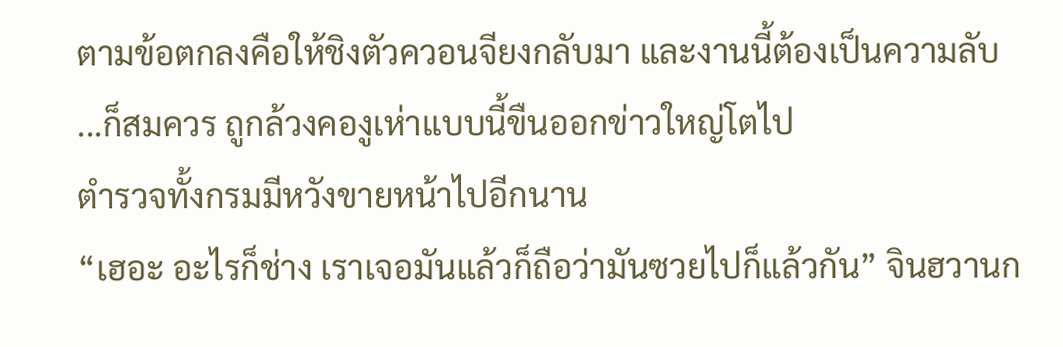ตามข้อตกลงคือให้ชิงตัวควอนจียงกลับมา และงานนี้ต้องเป็นความลับ
...ก็สมควร ถูกล้วงคองูเห่าแบบนี้ขืนออกข่าวใหญ่โตไป
ตำรวจทั้งกรมมีหวังขายหน้าไปอีกนาน
“เฮอะ อะไรก็ช่าง เราเจอมันแล้วก็ถือว่ามันซวยไปก็แล้วกัน” จินฮวานก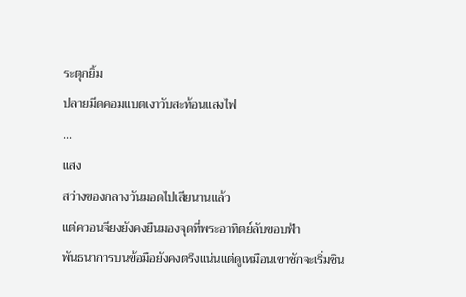ระตุกยิ้ม
ปลายมีดคอมแบตเงาวับสะท้อนแสงไฟ
...
แสง
สว่างของกลางวันมอดไปเสียนานแล้ว
แต่ควอนจียงยังคงยืนมองจุดที่พระอาทิตย์ลับขอบฟ้า
พันธนาการบนข้อมือยังคงตรึงแน่นแต่ดูเหมือนเขาชักจะเริ่มชิน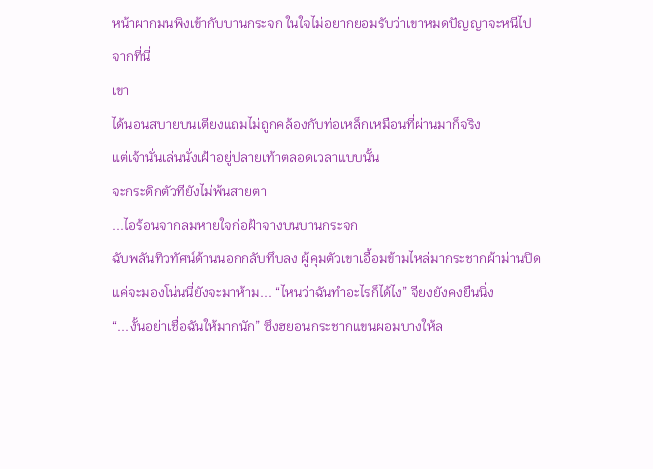หน้าผากมนพิงเข้ากับบานกระจก ในใจไม่อยากยอมรับว่าเขาหมดปัญญาจะหนีไปจากที่นี่
เขา
ได้นอนสบายบนเตียงแถมไม่ถูกคล้องกับท่อเหล็กเหมือนที่ผ่านมาก็จริง
แต่เจ้านั่นเล่นนั่งเฝ้าอยู่ปลายเท้าตลอดเวลาแบบนั้น
จะกระดิกตัวทียังไม่พ้นสายตา
...ไอร้อนจากลมหายใจก่อฝ้าจางบนบานกระจก
ฉับพลันทิวทัศน์ด้านนอกกลับทึบลง ผู้คุมตัวเขาเอื้อมข้ามไหล่มากระชากผ้าม่านปิด
แค่จะมองโน่นนี่ยังจะมาห้าม... “ไหนว่าฉันทำอะไรก็ได้ไง” จียงยังคงยืนนิ่ง
“...งั้นอย่าเชื่อฉันให้มากนัก” ซึงฮยอนกระชากแขนผอมบางให้ล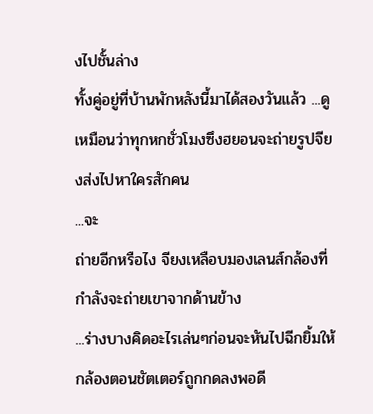งไปชั้นล่าง
ทั้งคู่อยู่ที่บ้านพักหลังนี้มาได้สองวันแล้ว ...ดูเหมือนว่าทุกหกชั่วโมงซึงฮยอนจะถ่ายรูปจียงส่งไปหาใครสักคน
...จะ
ถ่ายอีกหรือไง จียงเหลือบมองเลนส์กล้องที่กำลังจะถ่ายเขาจากด้านข้าง
...ร่างบางคิดอะไรเล่นๆก่อนจะหันไปฉีกยิ้มให้กล้องตอนชัตเตอร์ถูกกดลงพอดี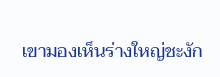เขามองเห็นร่างใหญ่ชะงัก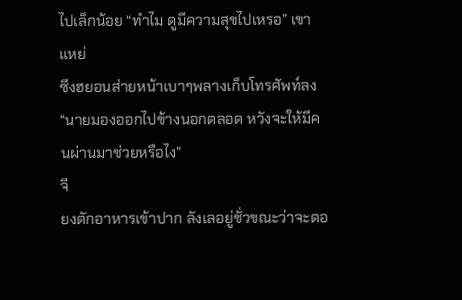ไปเล็กน้อย “ทำไม ดูมีความสุขไปเหรอ” เขาแหย่
ซึงฮยอนส่ายหน้าเบาๆพลางเก็บโทรศัพท์ลง “นายมองออกไปข้างนอกตลอด หวังจะให้มีคนผ่านมาช่วยหรือไง”
จี
ยงตักอาหารเข้าปาก ลังเลอยู่ชั่วขณะว่าจะตอ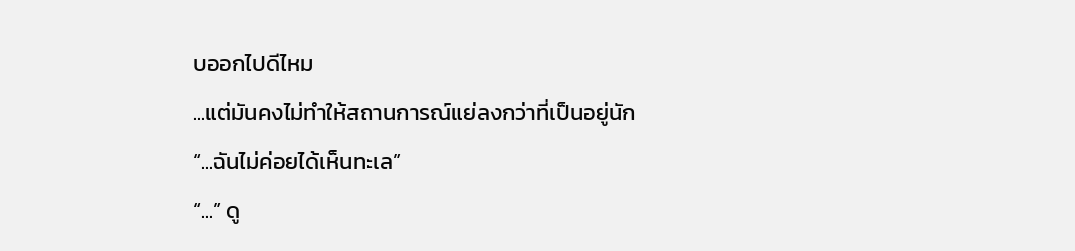บออกไปดีไหม
...แต่มันคงไม่ทำให้สถานการณ์แย่ลงกว่าที่เป็นอยู่นัก
“...ฉันไม่ค่อยได้เห็นทะเล”
“...” ดู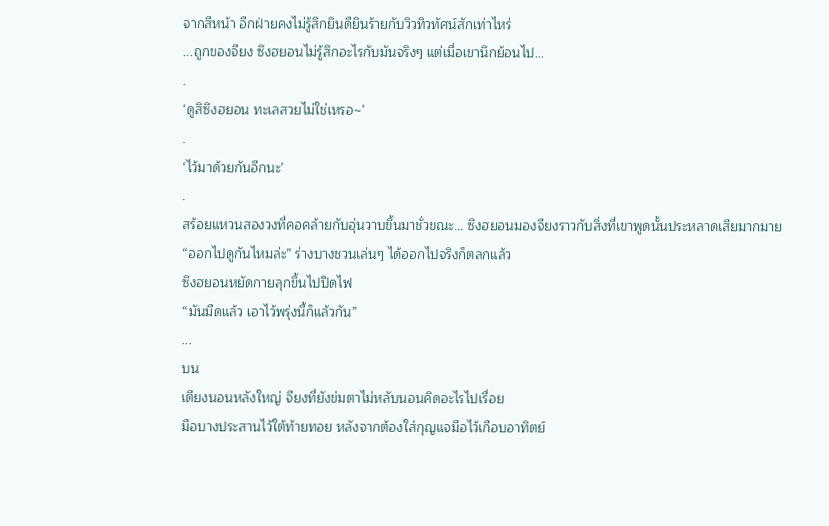จากสีหน้า อีกฝ่ายคงไม่รู้สึกยินดียินร้ายกับวิวทิวทัศน์สักเท่าไหร่
...ถูกของจียง ซึงฮยอนไม่รู้สึกอะไรกับมันจริงๆ แต่เมื่อเขานึกย้อนไป...
.
‘ดูสิซึงฮยอน ทะเลสวยไม่ใช่เหรอ~’
.
‘ไว้มาด้วยกันอีกนะ’
.
สร้อยแหวนสองวงที่คอคล้ายกับอุ่นวาบขึ้นมาชั่วขณะ... ซึงฮยอนมองจียงราวกับสิ่งที่เขาพูดนั้นประหลาดเสียมากมาย
“ออกไปดูกันไหมล่ะ” ร่างบางชวนเล่นๆ ได้ออกไปจริงก็ตลกแล้ว
ซึงฮยอนหยัดกายลุกขึ้นไปปิดไฟ
“มันมืดแล้ว เอาไว้พรุ่งนี้ก็แล้วกัน”
...
บน
เตียงนอนหลังใหญ่ จียงที่ยังข่มตาไม่หลับนอนคิดอะไรไปเรื่อย
มือบางประสานไว้ใต้ท้ายทอย หลังจากต้องใส่กุญแจมือไว้เกือบอาทิตย์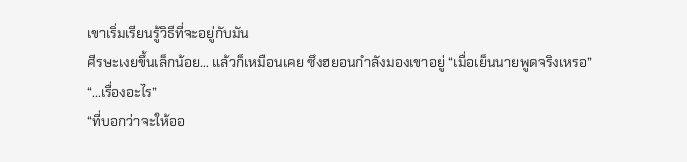เขาเริ่มเรียนรู้วิธีที่จะอยู่กับมัน
ศีรษะเงยขึ้นเล็กน้อย... แล้วก็เหมือนเคย ซึงฮยอนกำลังมองเขาอยู่ “เมื่อเย็นนายพูดจริงเหรอ”
“...เรื่องอะไร”
“ที่บอกว่าจะให้ออ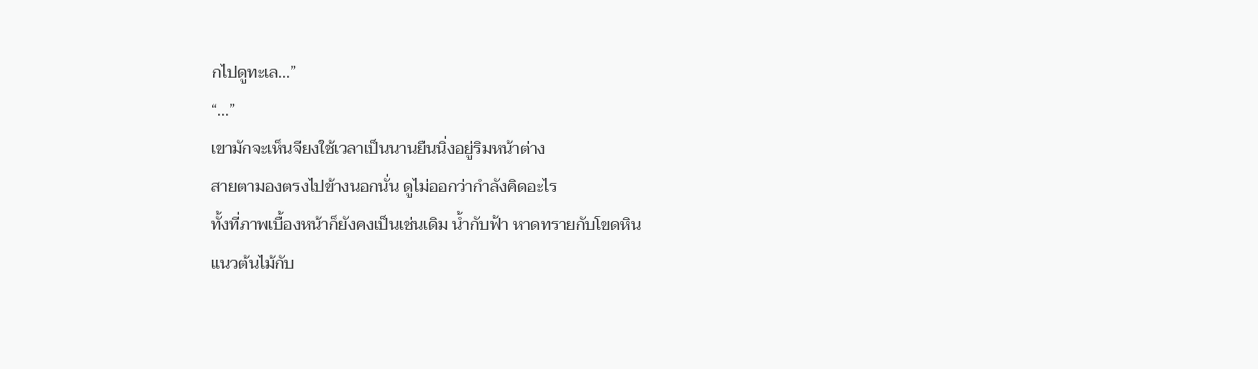กไปดูทะเล...”
“...”
เขามักจะเห็นจียงใช้เวลาเป็นนานยืนนิ่งอยู่ริมหน้าต่าง
สายตามองตรงไปข้างนอกนั่น ดูไม่ออกว่ากำลังคิดอะไร
ทั้งที่ภาพเบื้องหน้าก็ยังคงเป็นเช่นเดิม น้ำกับฟ้า หาดทรายกับโขดหิน
แนวต้นไม้กับ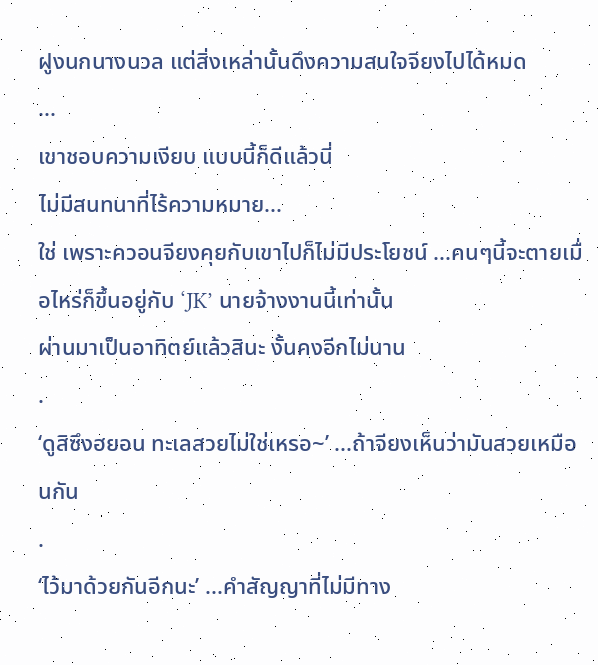ฝูงนกนางนวล แต่สิ่งเหล่านั้นดึงความสนใจจียงไปได้หมด
...
เขาชอบความเงียบ แบบนี้ก็ดีแล้วนี่
ไม่มีสนทนาที่ไร้ความหมาย...
ใช่ เพราะควอนจียงคุยกับเขาไปก็ไม่มีประโยชน์ ...คนๆนี้จะตายเมื่อไหร่ก็ขึ้นอยู่กับ ‘JK’ นายจ้างงานนี้เท่านั้น
ผ่านมาเป็นอาทิตย์แล้วสินะ งั้นคงอีกไม่นาน
.
‘ดูสิซึงฮยอน ทะเลสวยไม่ใช่เหรอ~’ ...ถ้าจียงเห็นว่ามันสวยเหมือนกัน
.
‘ไว้มาด้วยกันอีกนะ’ ...คำสัญญาที่ไม่มีทาง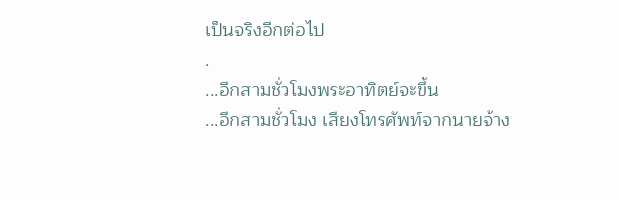เป็นจริงอีกต่อไป
.
...อีกสามชั่วโมงพระอาทิตย์จะขึ้น
...อีกสามชั่วโมง เสียงโทรศัพท์จากนายจ้าง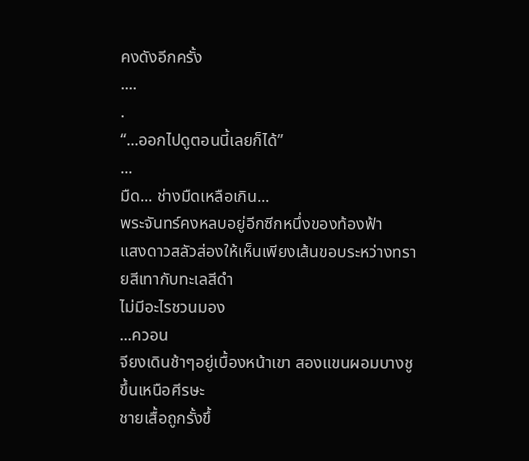คงดังอีกครั้ง
....
.
“...ออกไปดูตอนนี้เลยก็ได้”
...
มืด... ช่างมืดเหลือเกิน...
พระจันทร์คงหลบอยู่อีกซีกหนึ่งของท้องฟ้า
แสงดาวสลัวส่องให้เห็นเพียงเส้นขอบระหว่างทรายสีเทากับทะเลสีดำ
ไม่มีอะไรชวนมอง
...ควอน
จียงเดินช้าๆอยู่เบื้องหน้าเขา สองแขนผอมบางชูขึ้นเหนือศีรษะ
ชายเสื้อถูกรั้งขึ้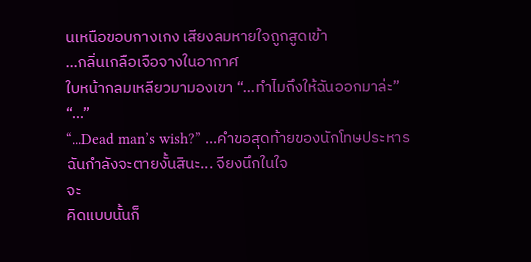นเหนือขอบกางเกง เสียงลมหายใจถูกสูดเข้า
...กลิ่นเกลือเจือจางในอากาศ
ใบหน้ากลมเหลียวมามองเขา “...ทำไมถึงให้ฉันออกมาล่ะ”
“...”
“...Dead man’s wish?” ...คำขอสุดท้ายของนักโทษประหาร ฉันกำลังจะตายงั้นสินะ... จียงนึกในใจ
จะ
คิดแบบนั้นก็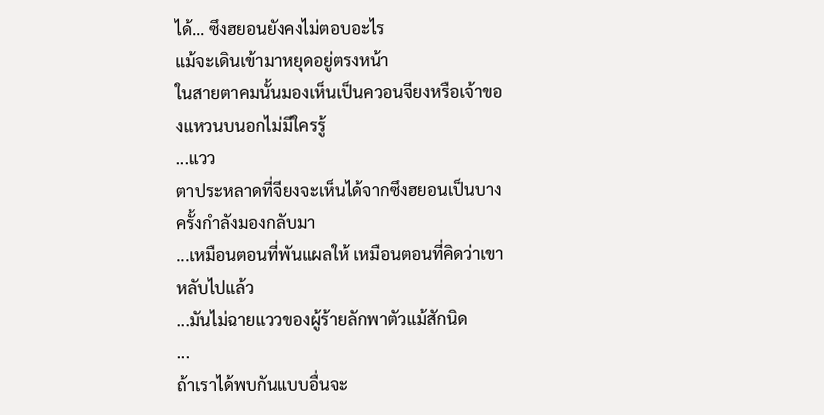ได้... ซึงฮยอนยังคงไม่ตอบอะไร
แม้จะเดินเข้ามาหยุดอยู่ตรงหน้า
ในสายตาคมนั้นมองเห็นเป็นควอนจียงหรือเจ้าของแหวนบนอกไม่มีใครรู้
...แวว
ตาประหลาดที่จียงจะเห็นได้จากซึงฮยอนเป็นบางครั้งกำลังมองกลับมา
...เหมือนตอนที่พันแผลให้ เหมือนตอนที่คิดว่าเขาหลับไปแล้ว
...มันไม่ฉายแววของผู้ร้ายลักพาตัวแม้สักนิด
...
ถ้าเราได้พบกันแบบอื่นจะ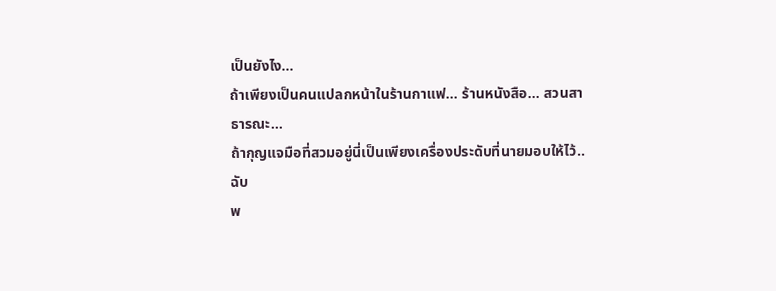เป็นยังไง...
ถ้าเพียงเป็นคนแปลกหน้าในร้านกาแฟ... ร้านหนังสือ... สวนสาธารณะ...
ถ้ากุญแจมือที่สวมอยู่นี่เป็นเพียงเครื่องประดับที่นายมอบให้ไว้..
ฉับ
พ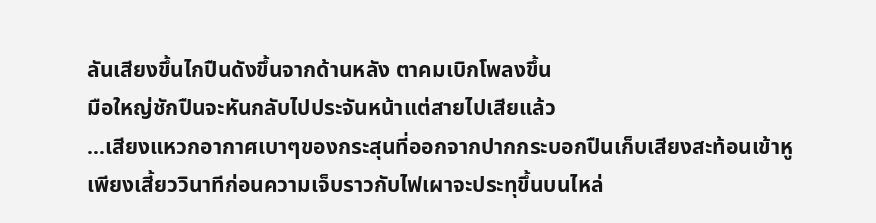ลันเสียงขึ้นไกปืนดังขึ้นจากด้านหลัง ตาคมเบิกโพลงขึ้น
มือใหญ่ชักปืนจะหันกลับไปประจันหน้าแต่สายไปเสียแล้ว
...เสียงแหวกอากาศเบาๆของกระสุนที่ออกจากปากกระบอกปืนเก็บเสียงสะท้อนเข้าหู
เพียงเสี้ยววินาทีก่อนความเจ็บราวกับไฟเผาจะประทุขึ้นบนไหล่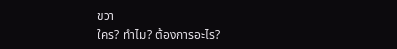ขวา
ใคร? ทำไม? ต้องการอะไร?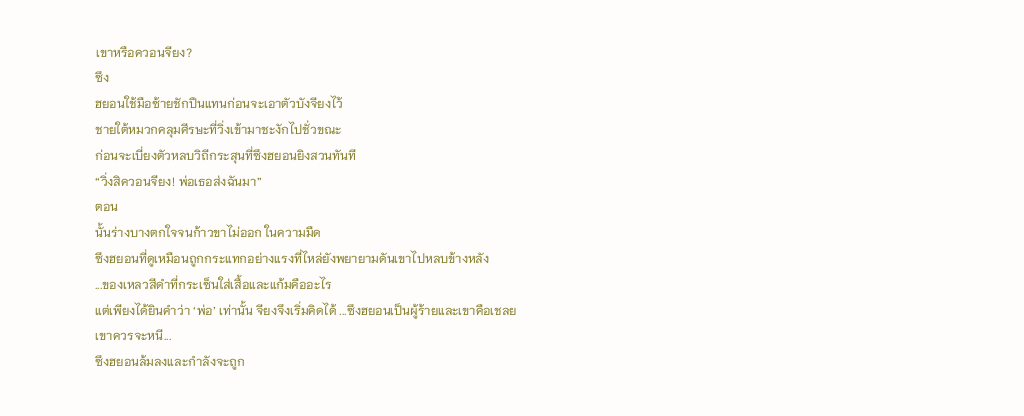เขาหรือควอนจียง?
ซึง
ฮยอนใช้มือซ้ายชักปืนแทนก่อนจะเอาตัวบังจียงไว้
ชายใต้หมวกคลุมศีรษะที่วิ่งเข้ามาชะงักไปชั่วขณะ
ก่อนจะเบี่ยงตัวหลบวิถีกระสุนที่ซึงฮยอนยิงสวนทันที
“วิ่งสิควอนจียง! พ่อเธอส่งฉันมา”
ตอน
นั้นร่างบางตกใจจนก้าวขาไม่ออก ในความมืด
ซึงฮยอนที่ดูเหมือนถูกกระแทกอย่างแรงที่ไหล่ยังพยายามดันเขาไปหลบข้างหลัง
...ของเหลวสีดำที่กระเซ็นใส่เสื้อและแก้มคืออะไร
แต่เพียงได้ยินคำว่า ‘พ่อ’ เท่านั้น จียงจึงเริ่มคิดได้ ...ซึงฮยอนเป็นผู้ร้ายและเขาคือเชลย
เขาควรจะหนี...
ซึงฮยอนล้มลงและกำลังจะถูก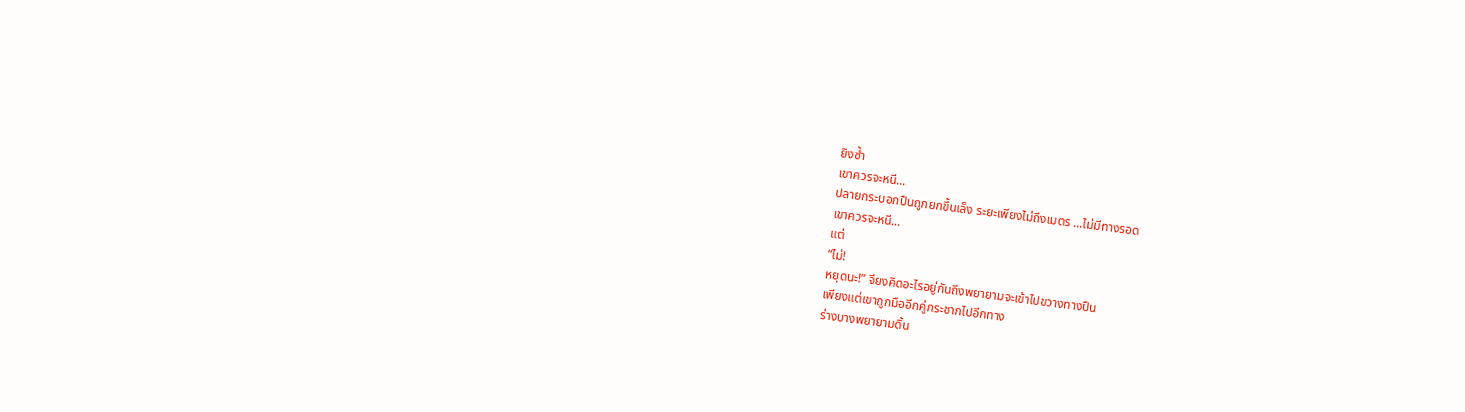ยิงซ้ำ
เขาควรจะหนี...
ปลายกระบอกปืนถูกยกขึ้นเล็ง ระยะเพียงไม่ถึงเมตร ...ไม่มีทางรอด
เขาควรจะหนี...
แต่
“ไม่!
หยุดนะ!” จียงคิดอะไรอยู่กันถึงพยายามจะเข้าไปขวางทางปืน
เพียงแต่เขาถูกมืออีกคู่กระชากไปอีกทาง
ร่างบางพยายามดิ้น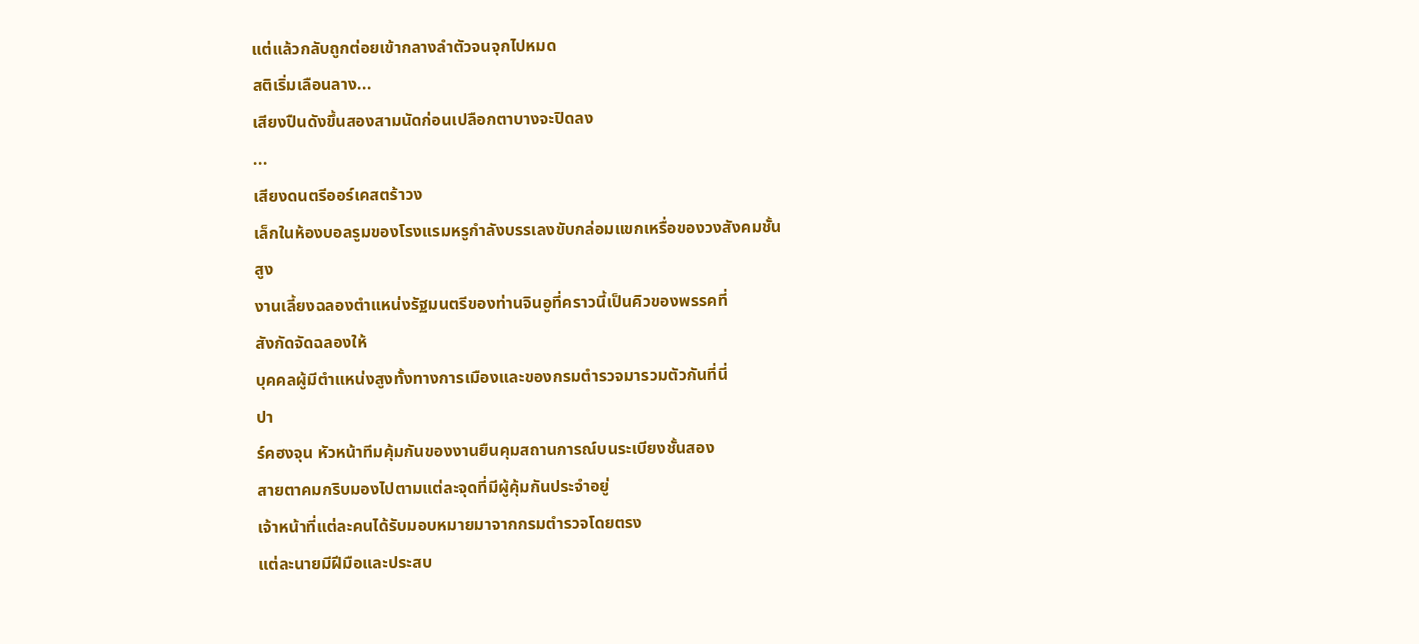แต่แล้วกลับถูกต่อยเข้ากลางลำตัวจนจุกไปหมด
สติเริ่มเลือนลาง...
เสียงปืนดังขึ้นสองสามนัดก่อนเปลือกตาบางจะปิดลง
...
เสียงดนตรีออร์เคสตร้าวง
เล็กในห้องบอลรูมของโรงแรมหรูกำลังบรรเลงขับกล่อมแขกเหรื่อของวงสังคมชั้น
สูง
งานเลี้ยงฉลองตำแหน่งรัฐมนตรีของท่านจินอูที่คราวนี้เป็นคิวของพรรคที่
สังกัดจัดฉลองให้
บุคคลผู้มีตำแหน่งสูงทั้งทางการเมืองและของกรมตำรวจมารวมตัวกันที่นี่
ปา
ร์คฮงจุน หัวหน้าทีมคุ้มกันของงานยืนคุมสถานการณ์บนระเบียงชั้นสอง
สายตาคมกริบมองไปตามแต่ละจุดที่มีผู้คุ้มกันประจำอยู่
เจ้าหน้าที่แต่ละคนได้รับมอบหมายมาจากกรมตำรวจโดยตรง
แต่ละนายมีฝีมือและประสบ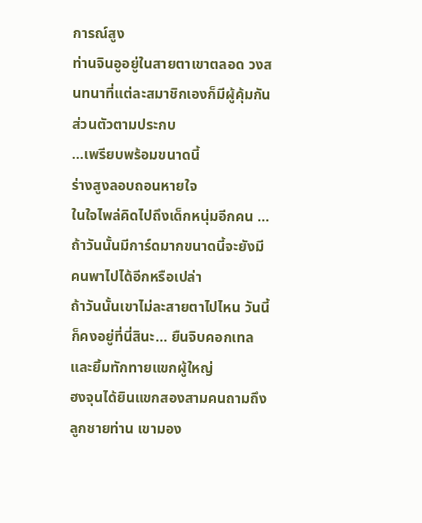การณ์สูง
ท่านจินอูอยู่ในสายตาเขาตลอด วงสนทนาที่แต่ละสมาชิกเองก็มีผู้คุ้มกันส่วนตัวตามประกบ
...เพรียบพร้อมขนาดนี้
ร่างสูงลอบถอนหายใจ
ในใจไพล่คิดไปถึงเด็กหนุ่มอีกคน ...ถ้าวันนั้นมีการ์ดมากขนาดนี้จะยังมีคนพาไปได้อีกหรือเปล่า
ถ้าวันนั้นเขาไม่ละสายตาไปไหน วันนี้ก็คงอยู่ที่นี่สินะ... ยืนจิบคอกเทลและยิ้มทักทายแขกผู้ใหญ่
ฮงจุนได้ยินแขกสองสามคนถามถึงลูกชายท่าน เขามอง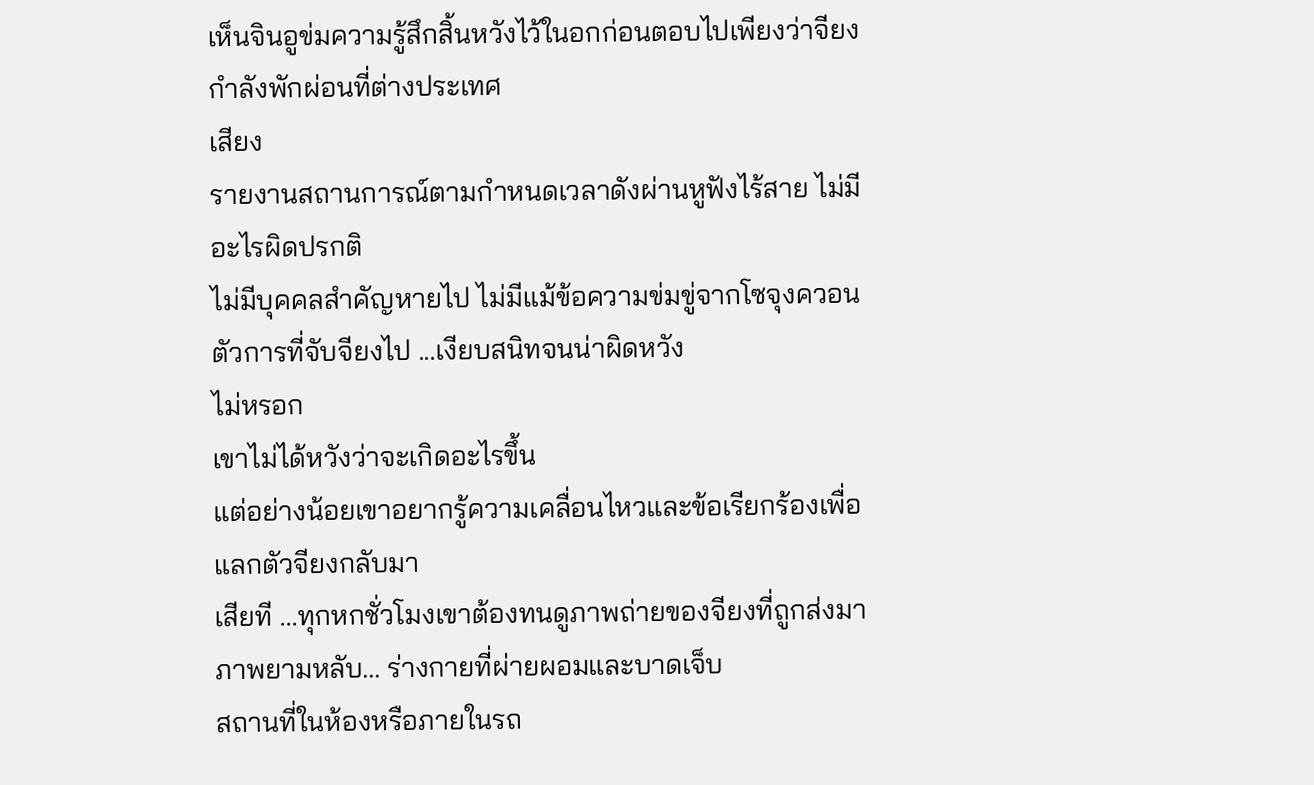เห็นจินอูข่มความรู้สึกสิ้นหวังไว้ในอกก่อนตอบไปเพียงว่าจียงกำลังพักผ่อนที่ต่างประเทศ
เสียง
รายงานสถานการณ์ตามกำหนดเวลาดังผ่านหูฟังไร้สาย ไม่มีอะไรผิดปรกติ
ไม่มีบุคคลสำคัญหายไป ไม่มีแม้ข้อความข่มขู่จากโซจุงควอน
ตัวการที่จับจียงไป ...เงียบสนิทจนน่าผิดหวัง
ไม่หรอก
เขาไม่ได้หวังว่าจะเกิดอะไรขึ้น
แต่อย่างน้อยเขาอยากรู้ความเคลื่อนไหวและข้อเรียกร้องเพื่อแลกตัวจียงกลับมา
เสียที ...ทุกหกชั่วโมงเขาต้องทนดูภาพถ่ายของจียงที่ถูกส่งมา
ภาพยามหลับ... ร่างกายที่ผ่ายผอมและบาดเจ็บ
สถานที่ในห้องหรือภายในรถ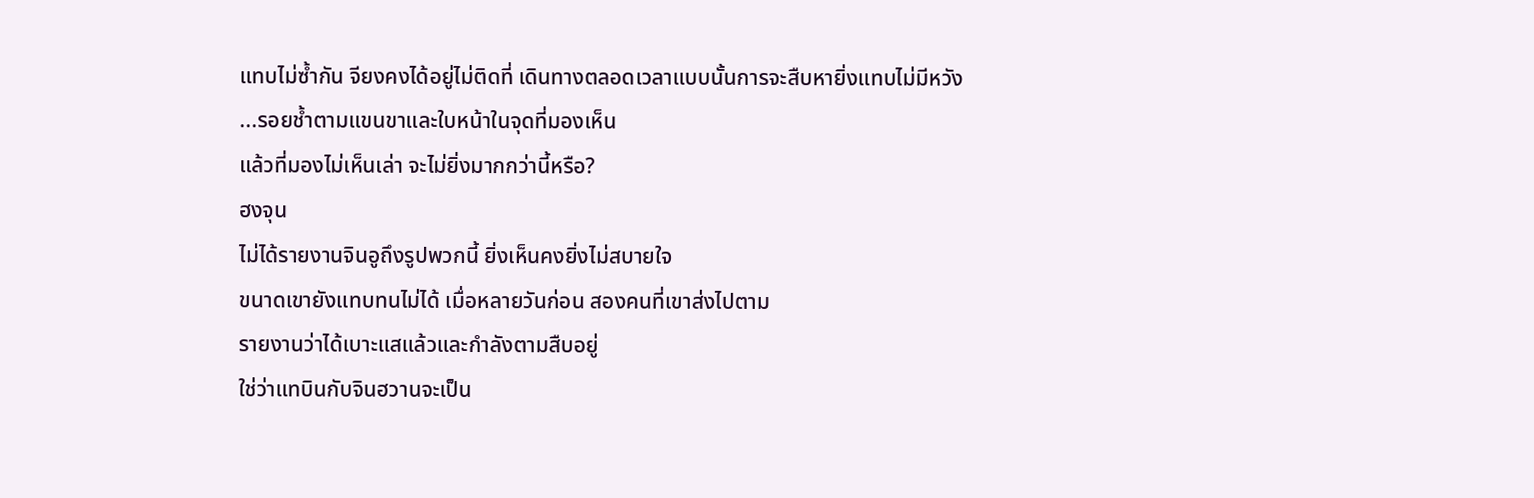แทบไม่ซ้ำกัน จียงคงได้อยู่ไม่ติดที่ เดินทางตลอดเวลาแบบนั้นการจะสืบหายิ่งแทบไม่มีหวัง
...รอยช้ำตามแขนขาและใบหน้าในจุดที่มองเห็น
แล้วที่มองไม่เห็นเล่า จะไม่ยิ่งมากกว่านี้หรือ?
ฮงจุน
ไม่ได้รายงานจินอูถึงรูปพวกนี้ ยิ่งเห็นคงยิ่งไม่สบายใจ
ขนาดเขายังแทบทนไม่ได้ เมื่อหลายวันก่อน สองคนที่เขาส่งไปตาม
รายงานว่าได้เบาะแสแล้วและกำลังตามสืบอยู่
ใช่ว่าแทบินกับจินฮวานจะเป็น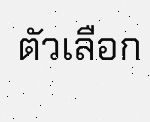ตัวเลือก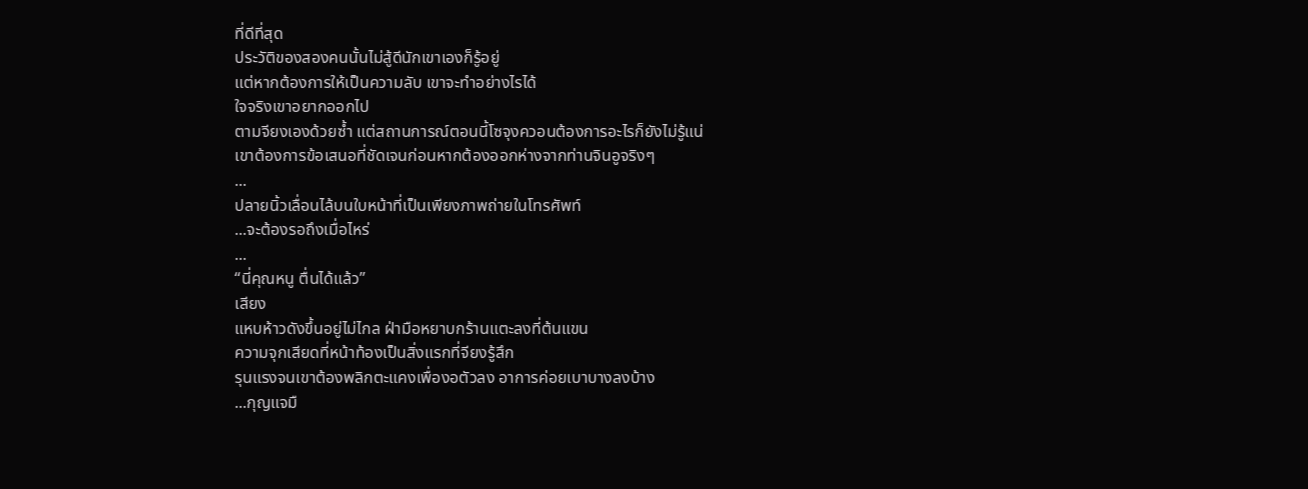ที่ดีที่สุด
ประวัติของสองคนนั้นไม่สู้ดีนักเขาเองก็รู้อยู่
แต่หากต้องการให้เป็นความลับ เขาจะทำอย่างไรได้
ใจจริงเขาอยากออกไป
ตามจียงเองด้วยซ้ำ แต่สถานการณ์ตอนนี้โซจุงควอนต้องการอะไรก็ยังไม่รู้แน่
เขาต้องการข้อเสนอที่ชัดเจนก่อนหากต้องออกห่างจากท่านจินอูจริงๆ
...
ปลายนิ้วเลื่อนไล้บนใบหน้าที่เป็นเพียงภาพถ่ายในโทรศัพท์
...จะต้องรอถึงเมื่อไหร่
...
“นี่คุณหนู ตื่นได้แล้ว”
เสียง
แหบห้าวดังขึ้นอยู่ไม่ไกล ฝ่ามือหยาบกร้านแตะลงที่ต้นแขน
ความจุกเสียดที่หน้าท้องเป็นสิ่งแรกที่จียงรู้สึก
รุนแรงจนเขาต้องพลิกตะแคงเพื่องอตัวลง อาการค่อยเบาบางลงบ้าง
...กุญแจมื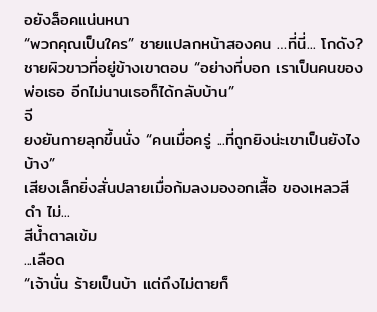อยังล็อคแน่นหนา
“พวกคุณเป็นใคร” ชายแปลกหน้าสองคน …ที่นี่... โกดัง?
ชายผิวขาวที่อยู่ข้างเขาตอบ “อย่างที่บอก เราเป็นคนของพ่อเธอ อีกไม่นานเธอก็ได้กลับบ้าน”
จี
ยงยันกายลุกขึ้นนั่ง “คนเมื่อครู่ ...ที่ถูกยิงน่ะเขาเป็นยังไงบ้าง”
เสียงเล็กยิ่งสั่นปลายเมื่อก้มลงมองอกเสื้อ ของเหลวสีดำ ไม่...
สีน้ำตาลเข้ม
...เลือด
“เจ้านั่น ร้ายเป็นบ้า แต่ถึงไม่ตายก็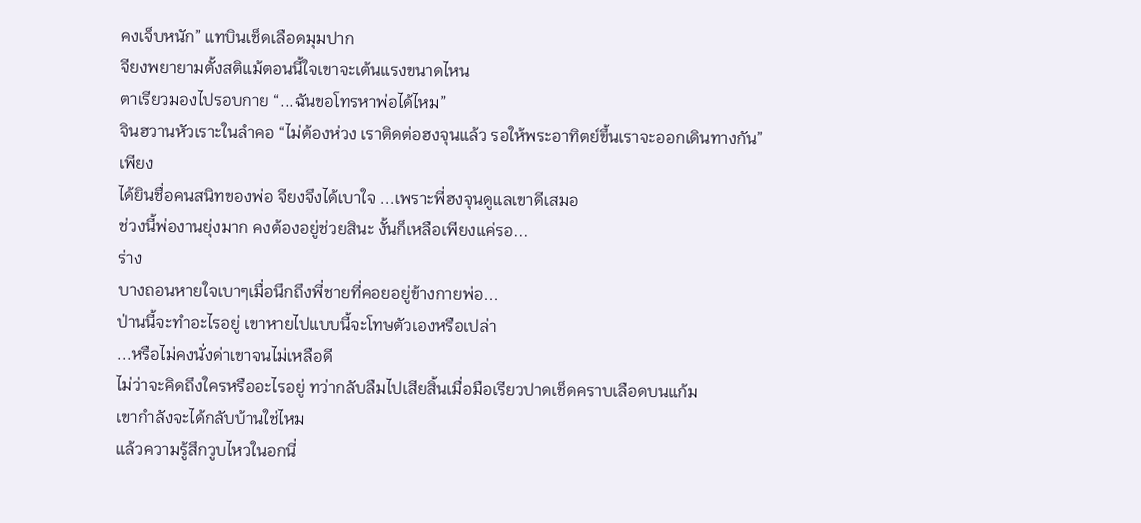คงเจ็บหนัก” แทบินเช็ดเลือดมุมปาก
จียงพยายามตั้งสติแม้ตอนนี้ใจเขาจะเต้นแรงขนาดไหน
ตาเรียวมองไปรอบกาย “...ฉันขอโทรหาพ่อได้ไหม”
จินฮวานหัวเราะในลำคอ “ไม่ต้องห่วง เราติดต่อฮงจุนแล้ว รอให้พระอาทิตย์ขึ้นเราจะออกเดินทางกัน”
เพียง
ได้ยินชื่อคนสนิทของพ่อ จียงจึงได้เบาใจ ...เพราะพี่ฮงจุนดูแลเขาดีเสมอ
ช่วงนี้พ่องานยุ่งมาก คงต้องอยู่ช่วยสินะ งั้นก็เหลือเพียงแค่รอ...
ร่าง
บางถอนหายใจเบาๆเมื่อนึกถึงพี่ชายที่คอยอยู่ข้างกายพ่อ...
ป่านนี้จะทำอะไรอยู่ เขาหายไปแบบนี้จะโทษตัวเองหรือเปล่า
...หรือไม่คงนั่งด่าเขาจนไม่เหลือดี
ไม่ว่าจะคิดถึงใครหรืออะไรอยู่ ทว่ากลับลืมไปเสียสิ้นเมื่อมือเรียวปาดเช็ดคราบเลือดบนแก้ม
เขากำลังจะได้กลับบ้านใช่ไหม
แล้วความรู้สึกวูบไหวในอกนี่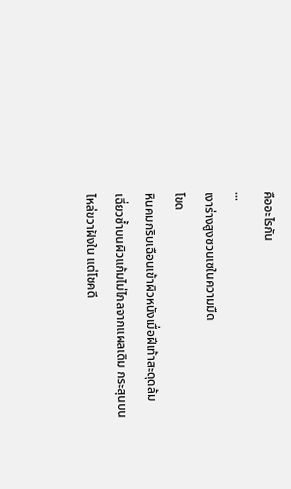คืออะไรกัน
...
เงาร่างสูงซวนเซในความมืด
โขด
หินคมกริบเฉือนเข้าผิวหนังเมื่อฝีเท้าสะดุดล้ม
เฉี่ยวซ้ำบนผิวแก้มไม่ไกลจากแผลเดิม กระสุนบนไหล่ขวาฝังใน แต่โชคดี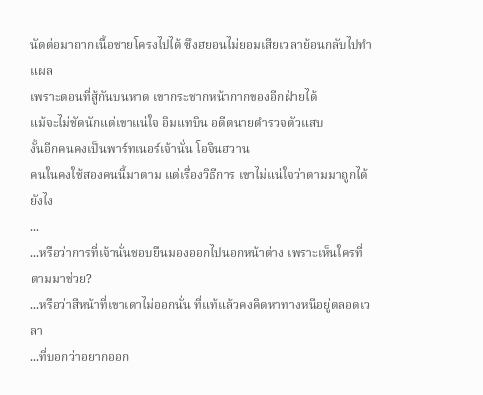นัดต่อมาถากเนื้อชายโครงไปได้ ซึงฮยอนไม่ยอมเสียเวลาย้อนกลับไปทำแผล
เพราะตอนที่สู้กันบนหาด เขากระชากหน้ากากของอีกฝ่ายได้
แม้จะไม่ชัดนักแต่เขาแน่ใจ อิมแทบิน อดีตนายตำรวจตัวแสบ
งั้นอีกคนคงเป็นพาร์ทเนอร์เจ้านั่น โอจินฮวาน
คนในคงใช้สองคนนี้มาตาม แต่เรื่องวิธีการ เขาไม่แน่ใจว่าตามมาถูกได้ยังไง
...
...หรือว่าการที่เจ้านั่นชอบยืนมองออกไปนอกหน้าต่าง เพราะเห็นใครที่ตามมาช่วย?
...หรือว่าสีหน้าที่เขาเดาไม่ออกนั่น ที่แท้แล้วคงคิดหาทางหนีอยู่ตลอดเวลา
...ที่บอกว่าอยากออก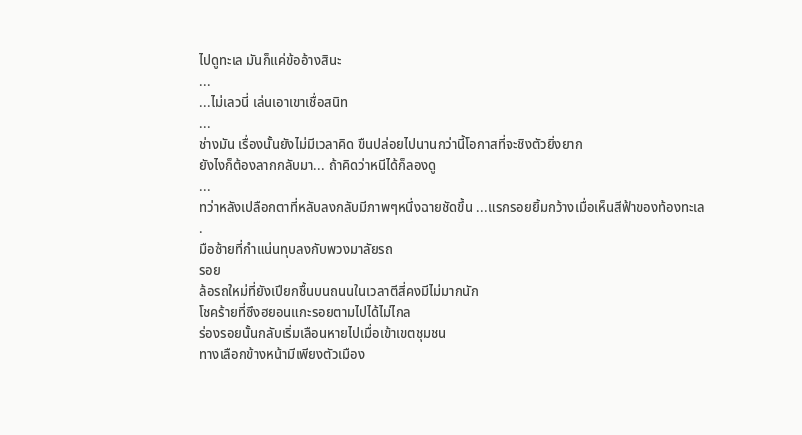ไปดูทะเล มันก็แค่ข้ออ้างสินะ
...
...ไม่เลวนี่ เล่นเอาเขาเชื่อสนิท
...
ช่างมัน เรื่องนั้นยังไม่มีเวลาคิด ขืนปล่อยไปนานกว่านี้โอกาสที่จะชิงตัวยิ่งยาก
ยังไงก็ต้องลากกลับมา... ถ้าคิดว่าหนีได้ก็ลองดู
...
ทว่าหลังเปลือกตาที่หลับลงกลับมีภาพๆหนึ่งฉายชัดขึ้น ...แรกรอยยิ้มกว้างเมื่อเห็นสีฟ้าของท้องทะเล
.
มือซ้ายที่กำแน่นทุบลงกับพวงมาลัยรถ
รอย
ล้อรถใหม่ที่ยังเปียกชื้นบนถนนในเวลาตีสี่คงมีไม่มากนัก
โชคร้ายที่ซึงฮยอนแกะรอยตามไปได้ไม่ไกล
ร่องรอยนั้นกลับเริ่มเลือนหายไปเมื่อเข้าเขตชุมชน
ทางเลือกข้างหน้ามีเพียงตัวเมือง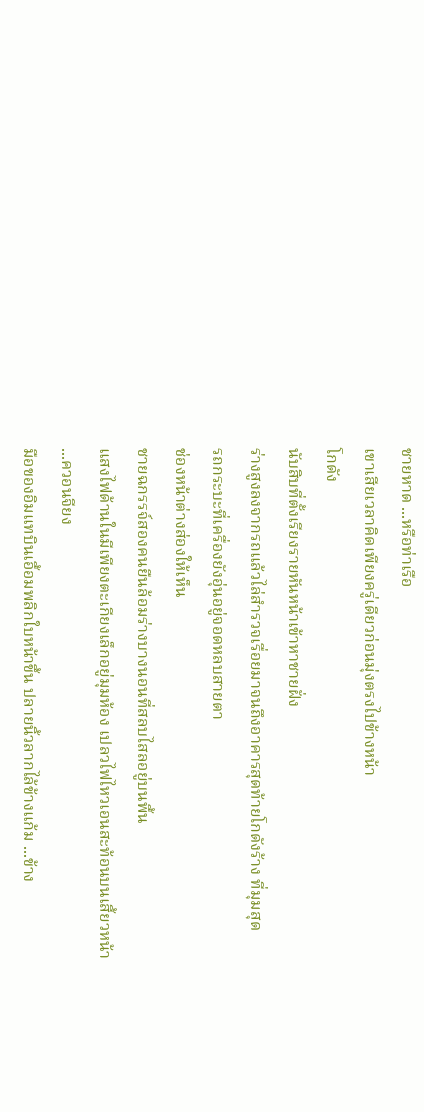ชายหาด ...หรือท่าเรือ
เขาเสียเวลาคิดเพียงครู่เดียวก่อนมุ่งตรงไปข้างหน้า
โกดัง
นับสิบที่ตั้งเรียงรายหันหน้าเข้าหาชายฝั่ง
ร่างสูงลงจากรถแล้วไล่สำรวจเรื่อยมาจนถึงอาคารสุดท้ายโกดังร้าง ที่มุมสุด
รถกระบะที่เครื่องยังอุ่นอยู่จอดหลบสายตา
ช่องหน้าต่างส่องให้เห็น
ชายฉกรรจ์สองคนยืนล้อมร่างบางนอนที่สลบไสลอยู่บนพื้น
แสงไฟด้านในมีเพียงตะเกียงเล็กอยู่มุมห้อง เปลวไฟไหวเอนสะท้อนบนเสี้ยวหน้า
...ควอนจียง
มือของอิมแทบินเอื้อมพลิกใบหน้าขึ้น ปลายนิ้วลากไล้ข้างแก้ม ...ข้าง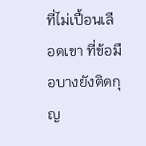ที่ไม่เปื้อนเลือดเขา ที่ข้อมือบางยังติดกุญ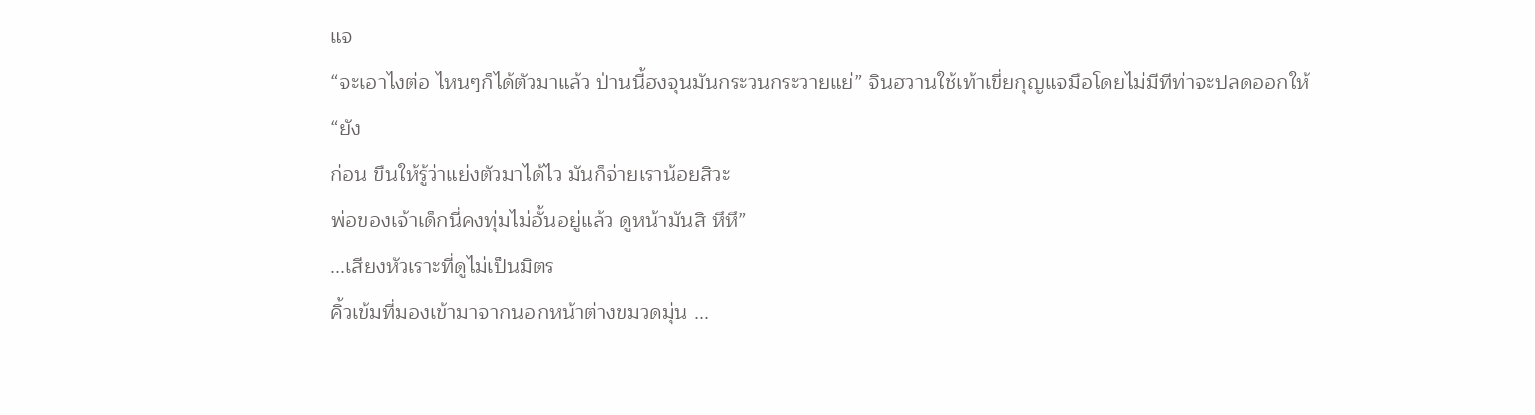แจ
“จะเอาไงต่อ ไหนๆก็ได้ตัวมาแล้ว ป่านนี้ฮงจุนมันกระวนกระวายแย่” จินฮวานใช้เท้าเขี่ยกุญแจมือโดยไม่มีทีท่าจะปลดออกให้
“ยัง
ก่อน ขืนให้รู้ว่าแย่งตัวมาได้ไว มันก็จ่ายเราน้อยสิวะ
พ่อของเจ้าเด็กนี่คงทุ่มไม่อั้นอยู่แล้ว ดูหน้ามันสิ หึหึ”
...เสียงหัวเราะที่ดูไม่เป็นมิตร
คิ้วเข้มที่มองเข้ามาจากนอกหน้าต่างขมวดมุ่น ...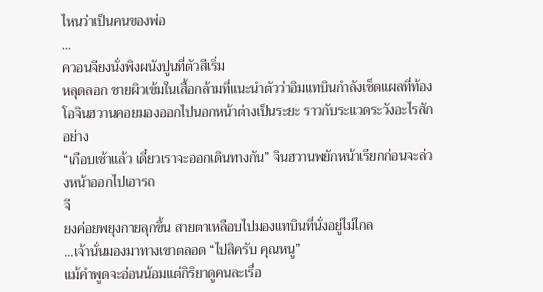ไหนว่าเป็นคนของพ่อ
...
ควอนจียงนั่งพิงผนังปูนที่ตัวสีเริ่ม
หลุดลอก ชายผิวเข้มในเสื้อกล้ามที่แนะนำตัวว่าอิมแทบินกำลังเช็ดแผลที่ท้อง
โอจินฮวานคอยมองออกไปนอกหน้าต่างเป็นระยะ ราวกับระแวดระวังอะไรสักอย่าง
“เกือบเช้าแล้ว เดี๋ยวเราจะออกเดินทางกัน” จินฮวานพยักหน้าเรียกก่อนจะล่วงหน้าออกไปเอารถ
จี
ยงค่อยพยุงกายลุกขึ้น สายตาเหลือบไปมองแทบินที่นั่งอยู่ไม่ไกล
...เจ้านั่นมองมาทางเขาตลอด “ไปสิครับ คุณหนู”
แม้คำพูดจะอ่อนน้อมแต่กิริยาดูคนละเรื่อ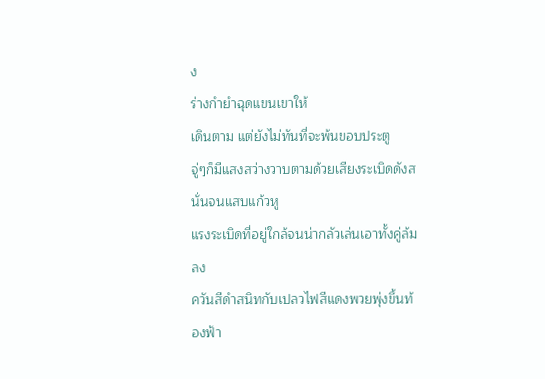ง
ร่างกำยำฉุดแขนเขาให้
เดินตาม แต่ยังไม่ทันที่จะพ้นขอบประตู
จู่ๆก็มีแสงสว่างวาบตามด้วยเสียงระเบิดดังสนั่นจนแสบแก้วหู
แรงระเบิดที่อยู่ใกล้จนน่ากลัวเล่นเอาทั้งคู่ล้มลง
ควันสีดำสนิทกับเปลวไฟสีแดงพวยพุ่งขึ้นท้องฟ้า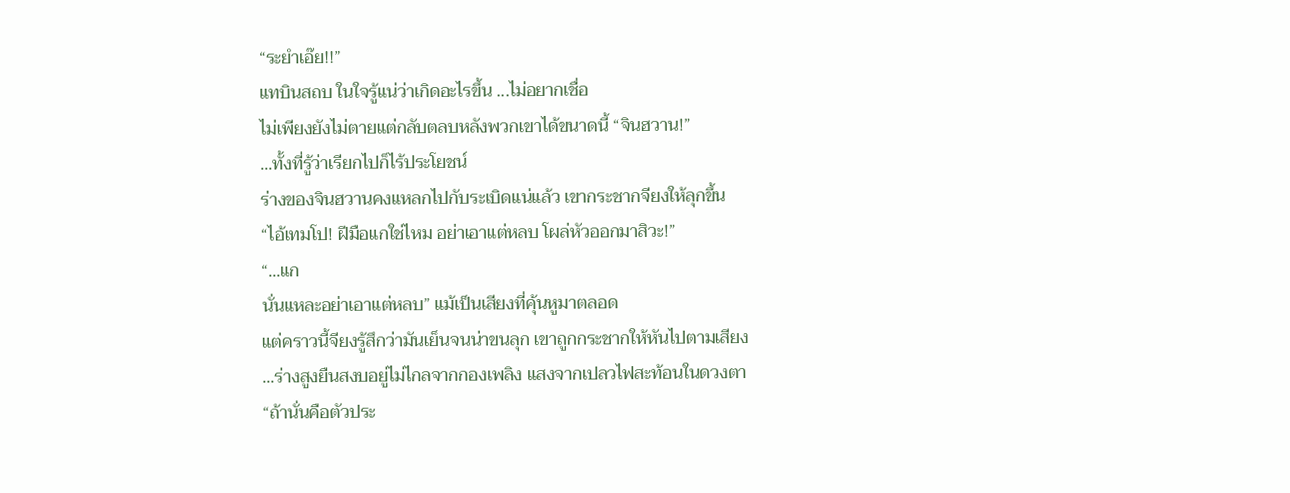“ระยำเอ๊ย!!”
แทบินสถบ ในใจรู้แน่ว่าเกิดอะไรขึ้น ...ไม่อยากเชื่อ
ไม่เพียงยังไม่ตายแต่กลับตลบหลังพวกเขาได้ขนาดนี้ “จินฮวาน!”
...ทั้งที่รู้ว่าเรียกไปก็ไร้ประโยชน์
ร่างของจินฮวานคงแหลกไปกับระเบิดแน่แล้ว เขากระชากจียงให้ลุกขึ้น
“ไอ้เทมโป! ฝีมือแกใช่ไหม อย่าเอาแต่หลบ โผล่หัวออกมาสิวะ!”
“...แก
นั่นแหละอย่าเอาแต่หลบ” แม้เป็นเสียงที่คุ้นหูมาตลอด
แต่คราวนี้จียงรู้สึกว่ามันเย็นจนน่าขนลุก เขาถูกกระชากให้หันไปตามเสียง
...ร่างสูงยืนสงบอยู่ไม่ไกลจากกองเพลิง แสงจากเปลวไฟสะท้อนในดวงตา
“ถ้านั่นคือตัวประ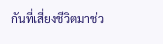กันที่เสี่ยงชีวิตมาช่ว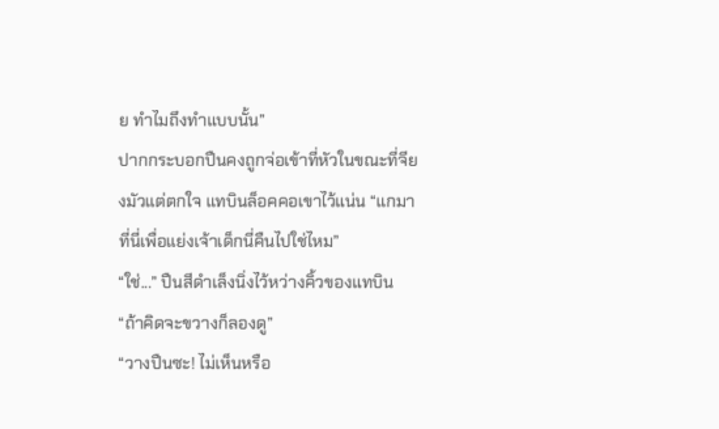ย ทำไมถึงทำแบบนั้น”
ปากกระบอกปืนคงถูกจ่อเข้าที่หัวในขณะที่จียงมัวแต่ตกใจ แทบินล็อคคอเขาไว้แน่น “แกมาที่นี่เพื่อแย่งเจ้าเด็กนี่คืนไปใช่ไหม”
“ใช่...” ปืนสีดำเล็งนิ่งไว้หว่างคิ้วของแทบิน “ถ้าคิดจะขวางก็ลองดู”
“วางปืนซะ! ไม่เห็นหรือ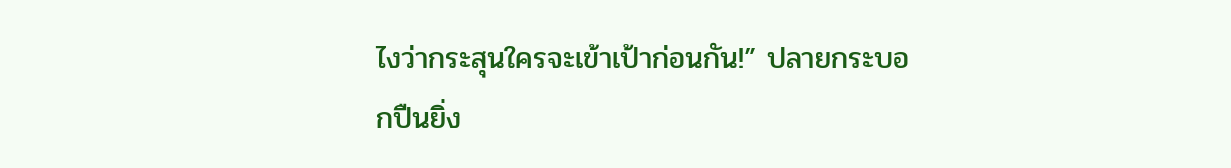ไงว่ากระสุนใครจะเข้าเป้าก่อนกัน!” ปลายกระบอกปืนยิ่ง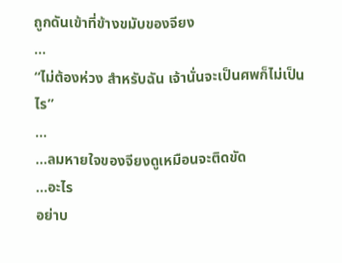ถูกดันเข้าที่ข้างขมับของจียง
...
“ไม่ต้องห่วง สำหรับฉัน เจ้านั่นจะเป็นศพก็ไม่เป็นไร”
...
...ลมหายใจของจียงดูเหมือนจะติดขัด
...อะไร
อย่าบ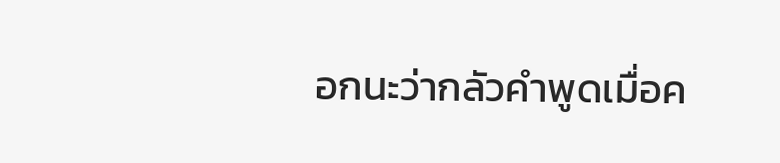อกนะว่ากลัวคำพูดเมื่อค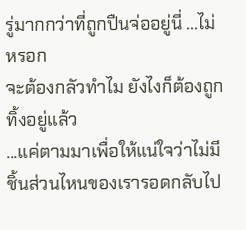รู่มากกว่าที่ถูกปืนจ่ออยู่นี่ ...ไม่หรอก
จะต้องกลัวทำไม ยังไงก็ต้องถูกทิ้งอยู่แล้ว
...แค่ตามมาเพื่อให้แน่ใจว่าไม่มีชิ้นส่วนไหนของเรารอดกลับไป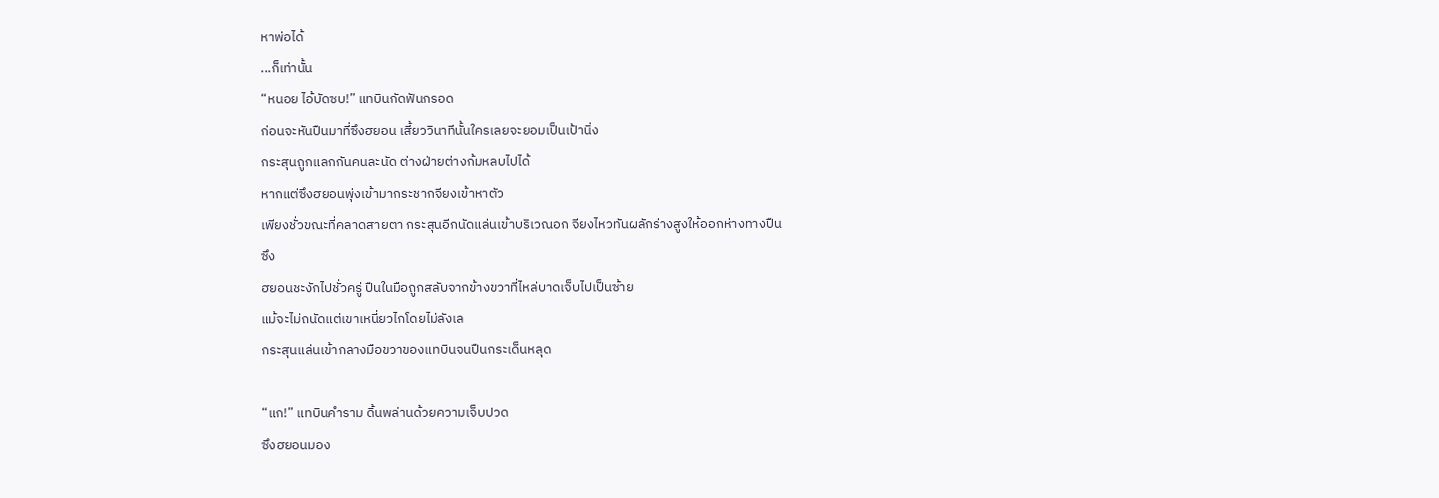หาพ่อได้
...ก็เท่านั้น
“หนอย ไอ้บัดซบ!” แทบินกัดฟันกรอด
ก่อนจะหันปืนมาที่ซึงฮยอน เสี้ยววินาทีนั้นใครเลยจะยอมเป็นเป้านิ่ง
กระสุนถูกแลกกันคนละนัด ต่างฝ่ายต่างก้มหลบไปได้
หากแต่ซึงฮยอนพุ่งเข้ามากระชากจียงเข้าหาตัว
เพียงชั่วขณะที่คลาดสายตา กระสุนอีกนัดแล่นเข้าบริเวณอก จียงไหวทันผลักร่างสูงให้ออกห่างทางปืน
ซึง
ฮยอนชะงักไปชั่วครู่ ปืนในมือถูกสลับจากข้างขวาที่ไหล่บาดเจ็บไปเป็นซ้าย
แม้จะไม่ถนัดแต่เขาเหนี่ยวไกโดยไม่ลังเล
กระสุนแล่นเข้ากลางมือขวาของแทบินจนปืนกระเด็นหลุด

“แก!” แทบินคำราม ดิ้นพล่านด้วยความเจ็บปวด
ซึงฮยอนมอง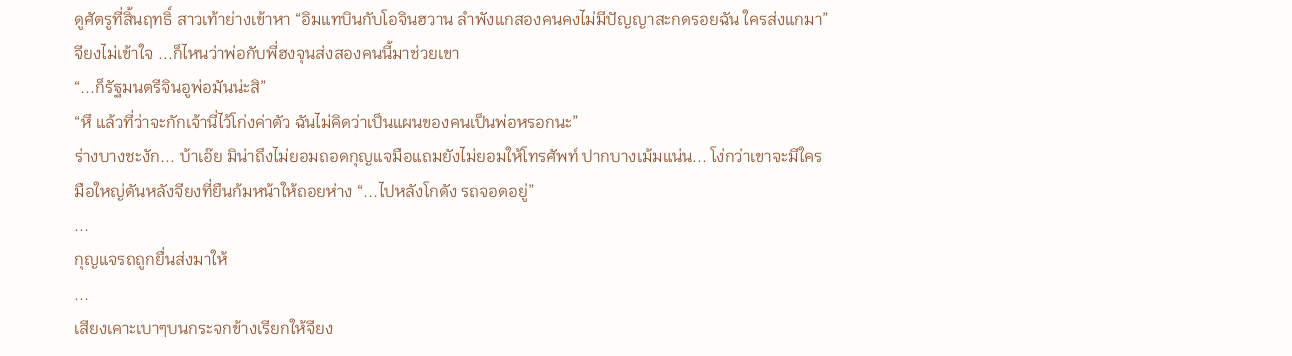ดูศัตรูที่สิ้นฤทธิ์ สาวเท้าย่างเข้าหา “อิมแทบินกับโอจินฮวาน ลำพังแกสองคนคงไม่มีปัญญาสะกดรอยฉัน ใครส่งแกมา”
จียงไม่เข้าใจ ...ก็ไหนว่าพ่อกับพี่ฮงจุนส่งสองคนนี้มาช่วยเขา
“...ก็รัฐมนตรีจินอูพ่อมันน่ะสิ”
“หึ แล้วที่ว่าจะกักเจ้านี่ไว้โก่งค่าตัว ฉันไม่คิดว่าเป็นแผนของคนเป็นพ่อหรอกนะ”
ร่างบางชะงัก... บ้าเอ๊ย มิน่าถึงไม่ยอมถอดกุญแจมือแถมยังไม่ยอมให้โทรศัพท์ ปากบางเม้มแน่น... โง่กว่าเขาจะมีใคร
มือใหญ่ดันหลังจียงที่ยืนก้มหน้าให้ถอยห่าง “...ไปหลังโกดัง รถจอดอยู่”
...
กุญแจรถถูกยื่นส่งมาให้
...
เสียงเคาะเบาๆบนกระจกข้างเรียกให้จียง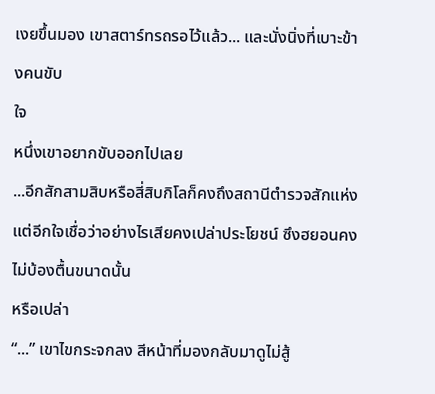เงยขึ้นมอง เขาสตาร์ทรถรอไว้แล้ว... และนั่งนิ่งที่เบาะข้างคนขับ
ใจ
หนึ่งเขาอยากขับออกไปเลย
...อีกสักสามสิบหรือสี่สิบกิโลก็คงถึงสถานีตำรวจสักแห่ง
แต่อีกใจเชื่อว่าอย่างไรเสียคงเปล่าประโยชน์ ซึงฮยอนคงไม่บ้องตื้นขนาดนั้น
หรือเปล่า
“...” เขาไขกระจกลง สีหน้าที่มองกลับมาดูไม่สู้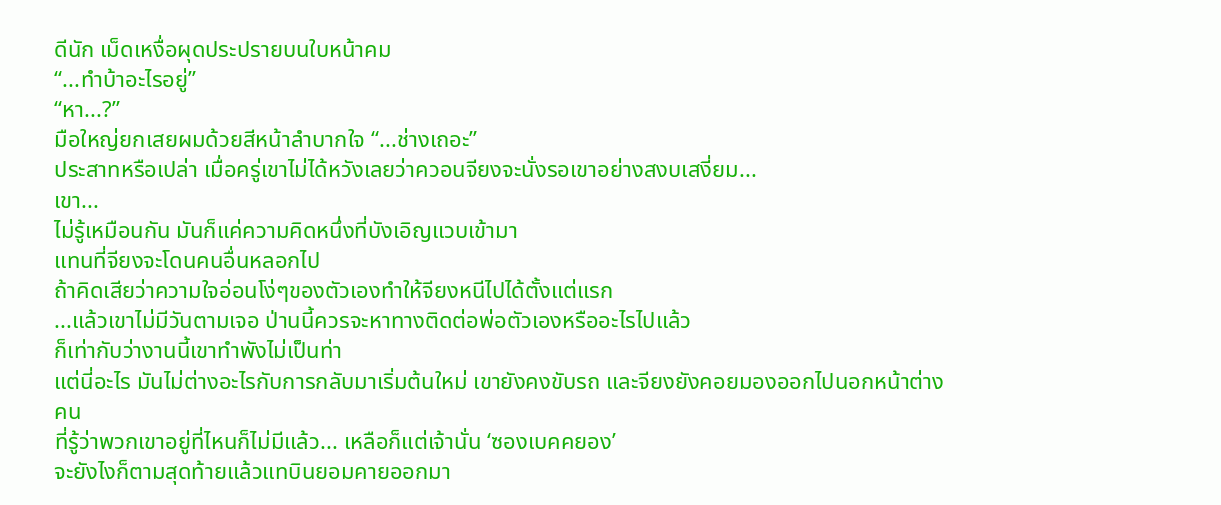ดีนัก เม็ดเหงื่อผุดประปรายบนใบหน้าคม
“...ทำบ้าอะไรอยู่”
“หา...?”
มือใหญ่ยกเสยผมด้วยสีหน้าลำบากใจ “...ช่างเถอะ”
ประสาทหรือเปล่า เมื่อครู่เขาไม่ได้หวังเลยว่าควอนจียงจะนั่งรอเขาอย่างสงบเสงี่ยม...
เขา...
ไม่รู้เหมือนกัน มันก็แค่ความคิดหนึ่งที่บังเอิญแวบเข้ามา
แทนที่จียงจะโดนคนอื่นหลอกไป
ถ้าคิดเสียว่าความใจอ่อนโง่ๆของตัวเองทำให้จียงหนีไปได้ตั้งแต่แรก
...แล้วเขาไม่มีวันตามเจอ ป่านนี้ควรจะหาทางติดต่อพ่อตัวเองหรืออะไรไปแล้ว
ก็เท่ากับว่างานนี้เขาทำพังไม่เป็นท่า
แต่นี่อะไร มันไม่ต่างอะไรกับการกลับมาเริ่มต้นใหม่ เขายังคงขับรถ และจียงยังคอยมองออกไปนอกหน้าต่าง
คน
ที่รู้ว่าพวกเขาอยู่ที่ไหนก็ไม่มีแล้ว... เหลือก็แต่เจ้านั่น ‘ซองเบคคยอง’
จะยังไงก็ตามสุดท้ายแล้วแทบินยอมคายออกมา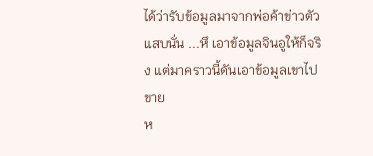ได้ว่ารับข้อมูลมาจากพ่อค้าข่าวตัว
แสบนั่น ...หึ เอาข้อมูลจินอูให้ก็จริง แต่มาคราวนี้ดันเอาข้อมูลเขาไปขาย
ห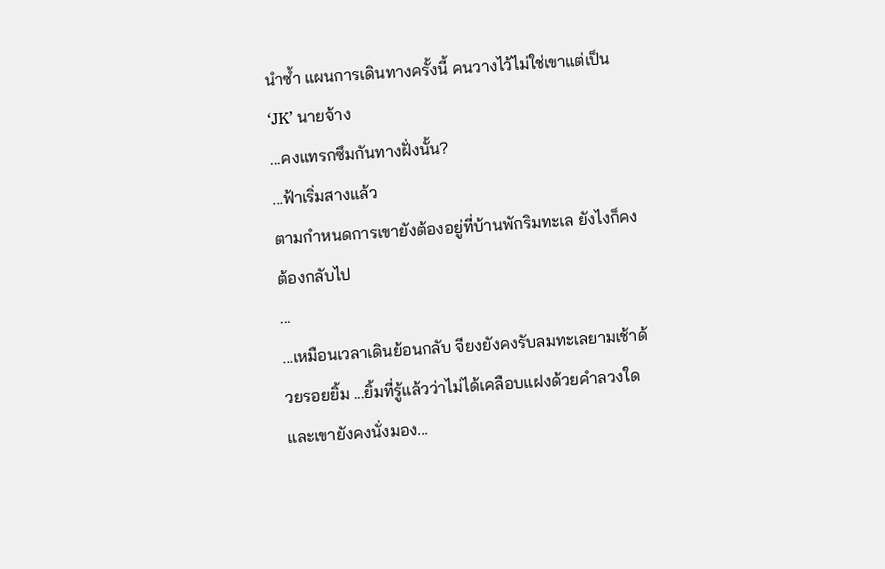นำซ้ำ แผนการเดินทางครั้งนี้ คนวางไว้ไม่ใช่เขาแต่เป็น ‘JK’ นายจ้าง
...คงแทรกซึมกันทางฝั่งนั้น?
...ฟ้าเริ่มสางแล้ว
ตามกำหนดการเขายังต้องอยู่ที่บ้านพักริมทะเล ยังไงก็คงต้องกลับไป
...
...เหมือนเวลาเดินย้อนกลับ จียงยังคงรับลมทะเลยามเช้าด้วยรอยยิ้ม ...ยิ้มที่รู้แล้วว่าไม่ได้เคลือบแฝงด้วยคำลวงใด
และเขายังคงนั่งมอง...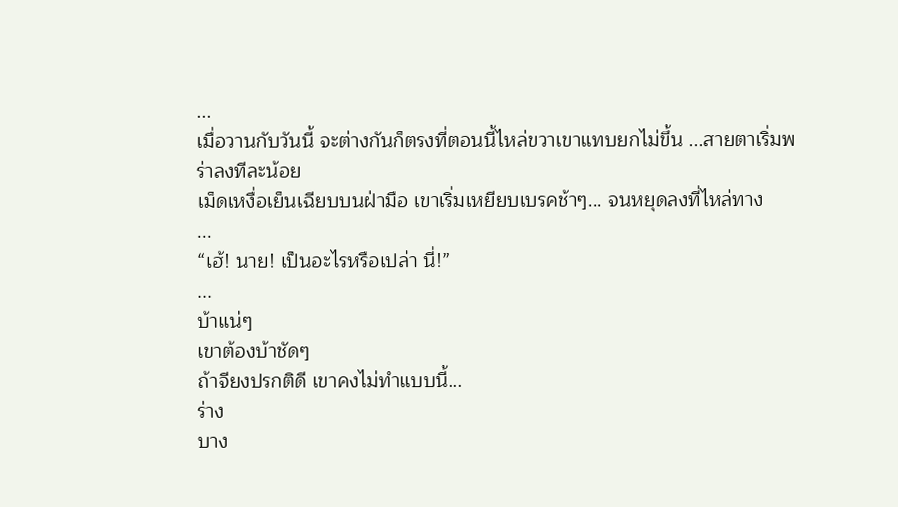...
เมื่อวานกับวันนี้ จะต่างกันก็ตรงที่ตอนนี้ไหล่ขวาเขาแทบยกไม่ขึ้น ...สายตาเริ่มพร่าลงทีละน้อย
เม็ดเหงื่อเย็นเฉียบบนฝ่ามือ เขาเริ่มเหยียบเบรคช้าๆ... จนหยุดลงที่ไหล่ทาง
...
“เฮ้! นาย! เป็นอะไรหรือเปล่า นี่!”
...
บ้าแน่ๆ
เขาต้องบ้าชัดๆ
ถ้าจียงปรกติดี เขาคงไม่ทำแบบนี้...
ร่าง
บาง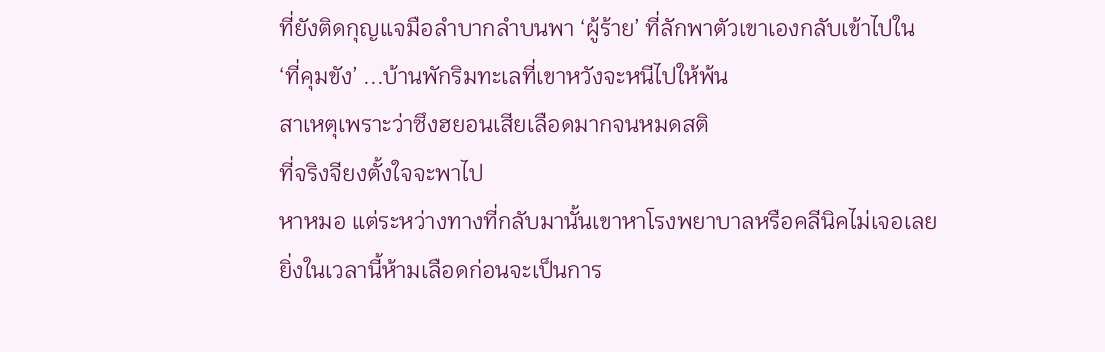ที่ยังติดกุญแจมือลำบากลำบนพา ‘ผู้ร้าย’ ที่ลักพาตัวเขาเองกลับเข้าไปใน
‘ที่คุมขัง’ ...บ้านพักริมทะเลที่เขาหวังจะหนีไปให้พ้น
สาเหตุเพราะว่าซึงฮยอนเสียเลือดมากจนหมดสติ
ที่จริงจียงตั้งใจจะพาไป
หาหมอ แต่ระหว่างทางที่กลับมานั้นเขาหาโรงพยาบาลหรือคลีนิคไม่เจอเลย
ยิ่งในเวลานี้ห้ามเลือดก่อนจะเป็นการ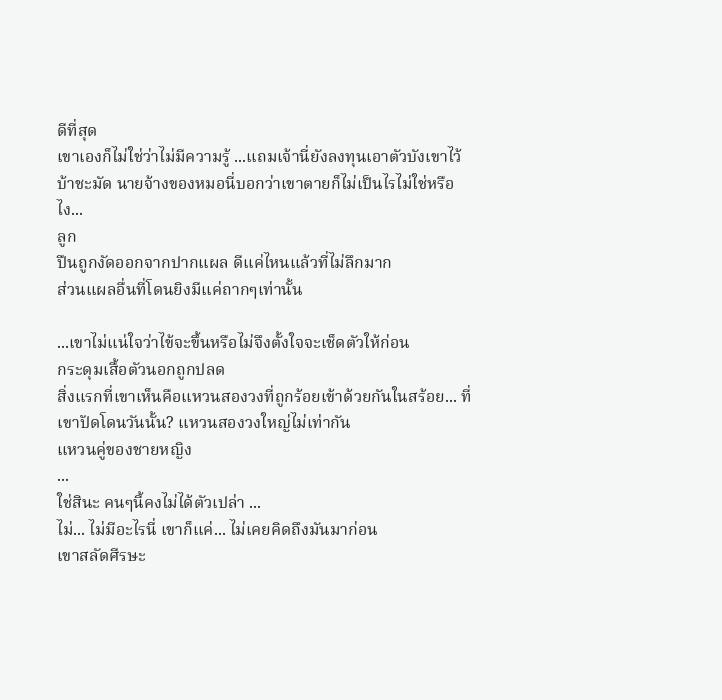ดีที่สุด
เขาเองก็ไม่ใช่ว่าไม่มีความรู้ ...แถมเจ้านี่ยังลงทุนเอาตัวบังเขาไว้
บ้าชะมัด นายจ้างของหมอนี่บอกว่าเขาตายก็ไม่เป็นไรไม่ใช่หรือไง...
ลูก
ปืนถูกงัดออกจากปากแผล ดีแค่ไหนแล้วที่ไม่ลึกมาก
ส่วนแผลอื่นที่โดนยิงมีแค่ถากๆเท่านั้น

...เขาไม่แน่ใจว่าไข้จะขึ้นหรือไม่จึงตั้งใจจะเช็ดตัวให้ก่อน
กระดุมเสื้อตัวนอกถูกปลด
สิ่งแรกที่เขาเห็นคือแหวนสองวงที่ถูกร้อยเข้าด้วยกันในสร้อย... ที่เขาปัดโดนวันนั้น? แหวนสองวงใหญ่ไม่เท่ากัน
แหวนคู่ของชายหญิง
...
ใช่สินะ คนๆนี้คงไม่ได้ตัวเปล่า ...
ไม่... ไม่มีอะไรนี่ เขาก็แค่... ไม่เคยคิดถึงมันมาก่อน
เขาสลัดศีรษะ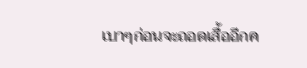เบาๆก่อนจะถอดเสื้ออีกค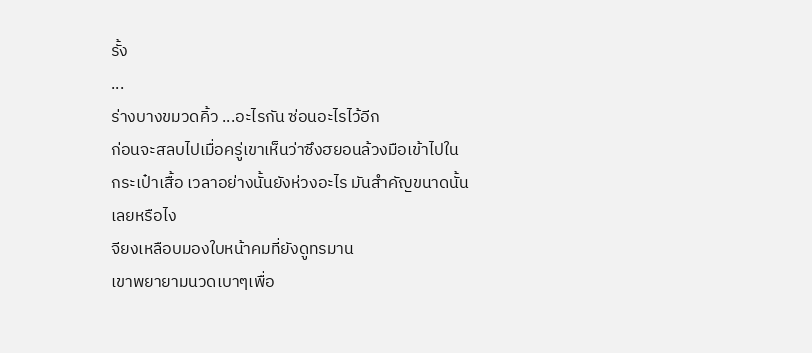รั้ง
...
ร่างบางขมวดคิ้ว ...อะไรกัน ซ่อนอะไรไว้อีก
ก่อนจะสลบไปเมื่อครู่เขาเห็นว่าซึงฮยอนล้วงมือเข้าไปในกระเป๋าเสื้อ เวลาอย่างนั้นยังห่วงอะไร มันสำคัญขนาดนั้นเลยหรือไง
จียงเหลือบมองใบหน้าคมที่ยังดูทรมาน
เขาพยายามนวดเบาๆเพื่อ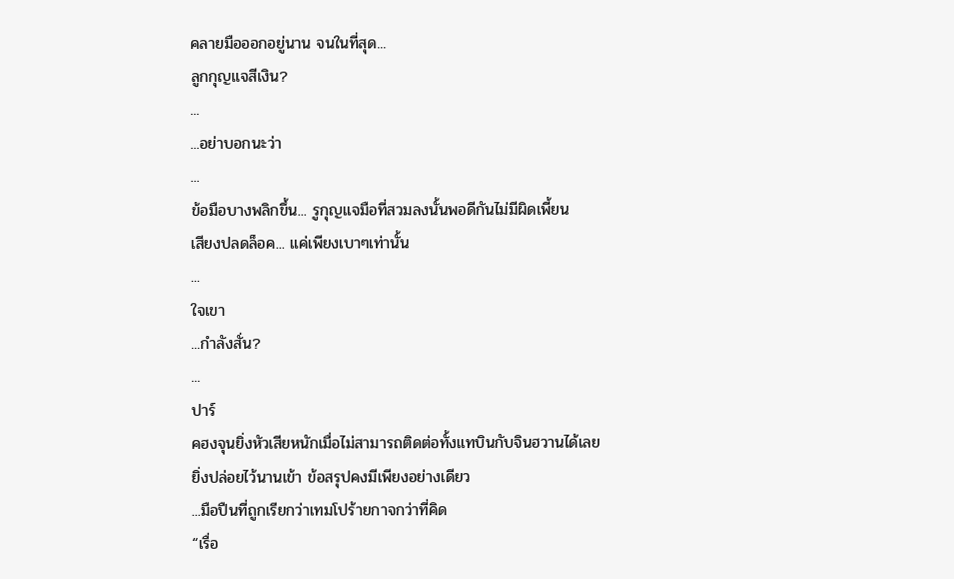คลายมือออกอยู่นาน จนในที่สุด...
ลูกกุญแจสีเงิน?
...
...อย่าบอกนะว่า
...
ข้อมือบางพลิกขึ้น... รูกุญแจมือที่สวมลงนั้นพอดีกันไม่มีผิดเพี้ยน
เสียงปลดล็อค... แค่เพียงเบาๆเท่านั้น
...
ใจเขา
...กำลังสั่น?
...
ปาร์
คฮงจุนยิ่งหัวเสียหนักเมื่อไม่สามารถติดต่อทั้งแทบินกับจินฮวานได้เลย
ยิ่งปล่อยไว้นานเข้า ข้อสรุปคงมีเพียงอย่างเดียว
...มือปืนที่ถูกเรียกว่าเทมโปร้ายกาจกว่าที่คิด
“เรื่อ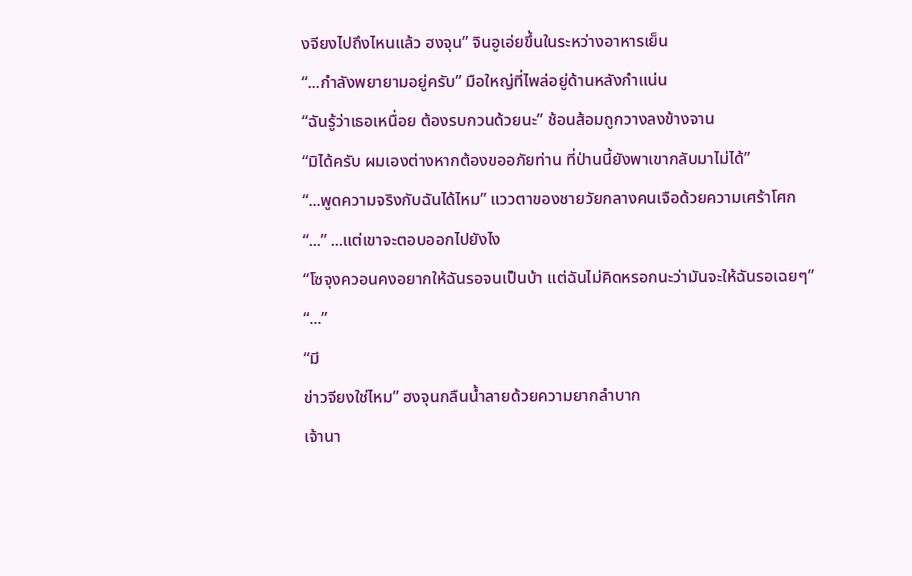งจียงไปถึงไหนแล้ว ฮงจุน” จินอูเอ่ยขึ้นในระหว่างอาหารเย็น
“...กำลังพยายามอยู่ครับ” มือใหญ่ที่ไพล่อยู่ด้านหลังกำแน่น
“ฉันรู้ว่าเธอเหนื่อย ต้องรบกวนด้วยนะ” ช้อนส้อมถูกวางลงข้างจาน
“มิได้ครับ ผมเองต่างหากต้องขออภัยท่าน ที่ป่านนี้ยังพาเขากลับมาไม่ได้”
“...พูดความจริงกับฉันได้ไหม” แววตาของชายวัยกลางคนเจือด้วยความเศร้าโศก
“...” ...แต่เขาจะตอบออกไปยังไง
“โซจุงควอนคงอยากให้ฉันรอจนเป็นบ้า แต่ฉันไม่คิดหรอกนะว่ามันจะให้ฉันรอเฉยๆ”
“...”
“มี
ข่าวจียงใช่ไหม” ฮงจุนกลืนน้ำลายด้วยความยากลำบาก
เจ้านา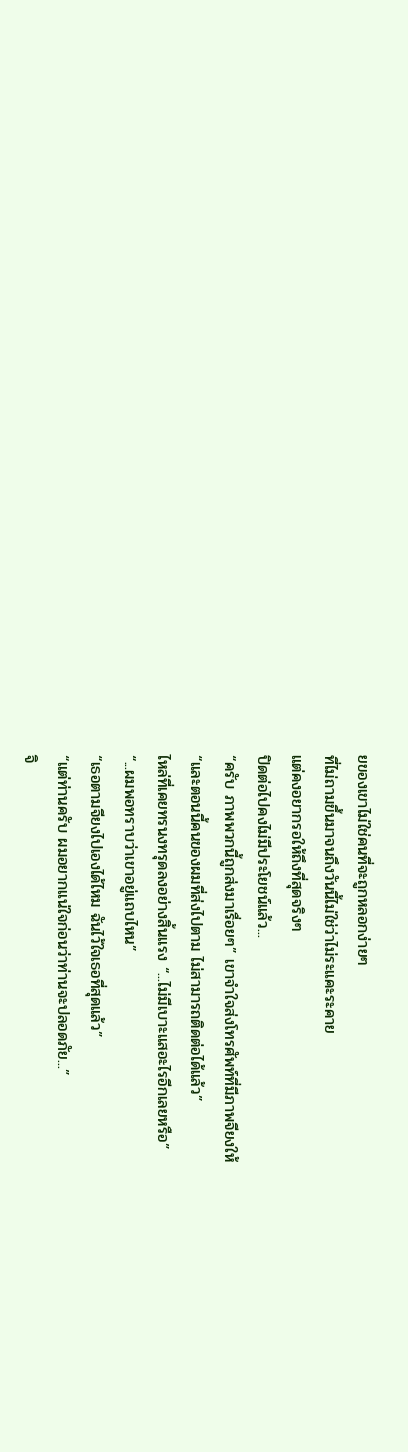ยของเขาไม่ใช่คนที่จะถูกหลอกง่ายๆ
ที่ไม่ถามขึ้นมาจนถึงวันนี้ไม่ใช่ว่าไม่ระแคะระคาย
แต่คงอยากรอให้ถึงที่สุดจริงๆ
ปิดต่อไปคงไม่มีประโยชน์แล้ว...
“ครับ ภาพพวกนี้ถูกส่งมาเรื่อยๆ” เขาจำใจส่งโทรศัพท์ที่มีภาพจียงให้
“และตอนนี้คนของผมที่ส่งไปตาม ไม่สามารถติดต่อได้แล้ว”
ไหล่ที่เคยทรนงทรุดลงอย่างสิ้นแรง “...ไม่มีเบาะแสอะไรอีกเลยหรือ”
“...ผมพอทราบว่าเขาอยู่แถบไหน”
“เธอตามจียงไปเองได้ไหม ฉันไว้ใจเธอที่สุดแล้ว”
“แต่ท่านครับ ผมอยากแน่ใจก่อนว่าท่านจะปลอดภัย...”
จิ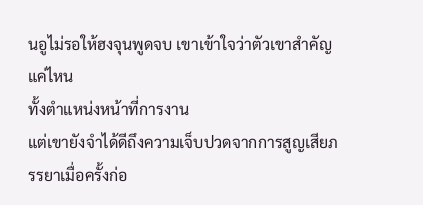นอูไม่รอให้ฮงจุนพูดจบ เขาเข้าใจว่าตัวเขาสำคัญแค่ไหน
ทั้งตำแหน่งหน้าที่การงาน
แต่เขายังจำได้ดีถึงความเจ็บปวดจากการสูญเสียภรรยาเมื่อครั้งก่อ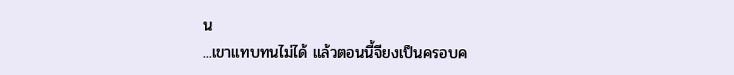น
...เขาแทบทนไม่ได้ แล้วตอนนี้จียงเป็นครอบค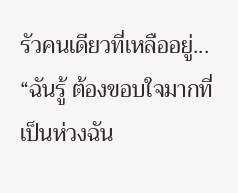รัวคนเดียวที่เหลืออยู่...
“ฉันรู้ ต้องขอบใจมากที่เป็นห่วงฉัน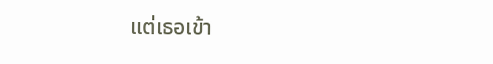แต่เธอเข้า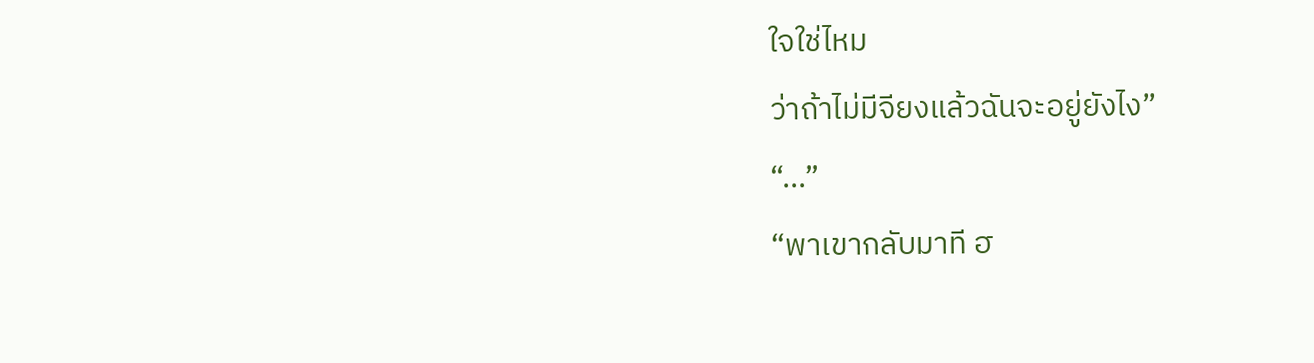ใจใช่ไหม
ว่าถ้าไม่มีจียงแล้วฉันจะอยู่ยังไง”
“...”
“พาเขากลับมาที ฮ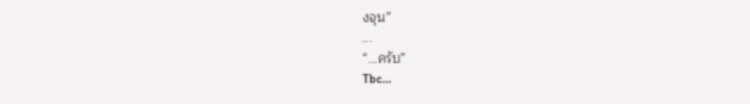งจุน”
...
“...ครับ”
Tbc…